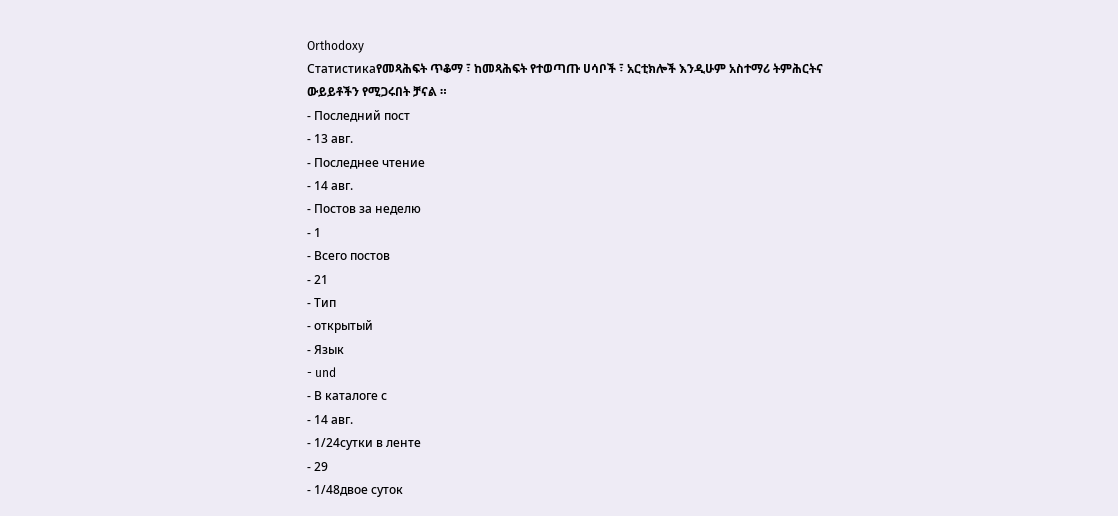Orthodoxy
Статистикаየመጻሕፍት ጥቆማ ፣ ከመጻሕፍት የተወጣጡ ሀሳቦች ፣ አርቲክሎች እንዲሁም አስተማሪ ትምሕርትና ውይይቶችን የሚጋሩበት ቻናል ።
- Последний пост
- 13 авг.
- Последнее чтение
- 14 авг.
- Постов за неделю
- 1
- Всего постов
- 21
- Тип
- открытый
- Язык
- und
- В каталоге с
- 14 авг.
- 1/24сутки в ленте
- 29
- 1/48двое суток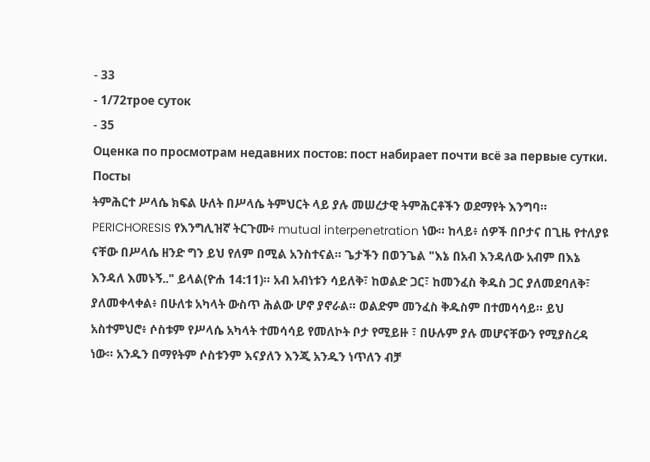- 33
- 1/72трое суток
- 35
Оценка по просмотрам недавних постов: пост набирает почти всё за первые сутки.
Посты
ትምሕርተ ሥላሴ ክፍል ሁለት በሥላሴ ትምህርት ላይ ያሉ መሠረታዊ ትምሕርቶችን ወደማየት እንግባ። PERICHORESIS የእንግሊዝኛ ትርጉሙ፥ mutual interpenetration ነው። ከላይ፥ ሰዎች በቦታና በጊዜ የተለያዩ ናቸው በሥላሴ ዘንድ ግን ይህ የለም በሚል አንስተናል። ጌታችን በወንጌል "እኔ በአብ እንዳለው አብም በእኔ እንዳለ እመኑኝ.." ይላል(ዮሐ 14:11)። አብ አብነቱን ሳይለቅ፣ ከወልድ ጋር፣ ከመንፈስ ቅዱስ ጋር ያለመደባለቅ፣ ያለመቀላቀል፥ በሁለቱ አካላት ውስጥ ሕልው ሆኖ ያኖራል። ወልድም መንፈስ ቅዱስም በተመሳሳይ። ይህ አስተምህሮ፥ ሶስቱም የሥላሴ አካላት ተመሳሳይ የመለኮት ቦታ የሚይዙ ፣ በሁሉም ያሉ መሆናቸውን የሚያስረዳ ነው። አንዱን በማየትም ሶስቱንም እናያለን እንጂ አንዱን ነጥለን ብቻ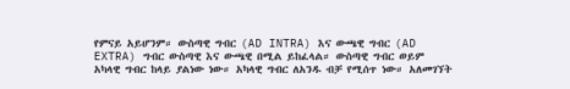የምናይ አይሆንም። ውስጣዊ ግብር (AD INTRA) እና ውጫዊ ግብር (AD EXTRA) ግብር ውስጣዊ እና ውጫዊ በሚል ይከፈላል። ውስጣዊ ግብር ወይም አካላዊ ግብር ከላይ ያልነው ነው። አካላዊ ግብር ለአንዱ ብቻ የሚሰጥ ነው። አለመገኘት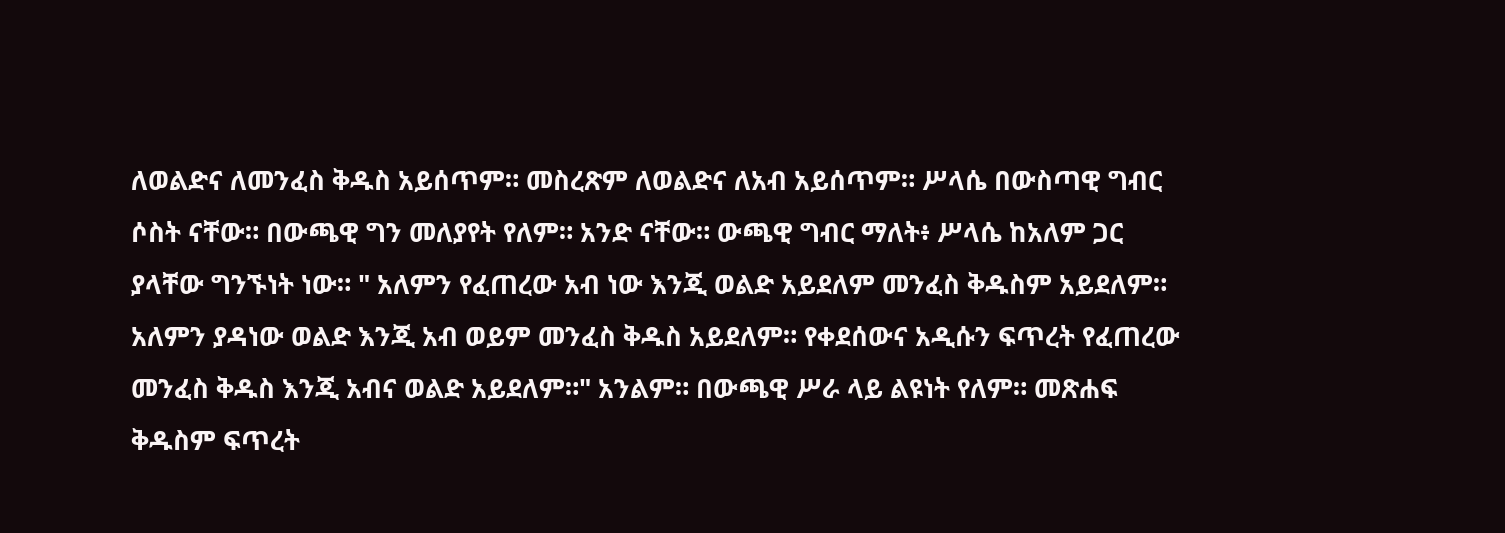ለወልድና ለመንፈስ ቅዱስ አይሰጥም። መስረጽም ለወልድና ለአብ አይሰጥም። ሥላሴ በውስጣዊ ግብር ሶስት ናቸው። በውጫዊ ግን መለያየት የለም። አንድ ናቸው። ውጫዊ ግብር ማለት፥ ሥላሴ ከአለም ጋር ያላቸው ግንኙነት ነው። " አለምን የፈጠረው አብ ነው እንጂ ወልድ አይደለም መንፈስ ቅዱስም አይደለም። አለምን ያዳነው ወልድ እንጂ አብ ወይም መንፈስ ቅዱስ አይደለም። የቀደሰውና አዲሱን ፍጥረት የፈጠረው መንፈስ ቅዱስ እንጂ አብና ወልድ አይደለም።" አንልም። በውጫዊ ሥራ ላይ ልዩነት የለም። መጽሐፍ ቅዱስም ፍጥረት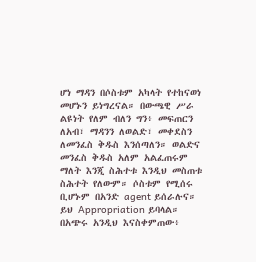ሆነ ማዳን በሶስቱም አካላት የተከናወነ መሆኑን ይነግረናል። በውጫዊ ሥራ ልዩነት የለም ብለን ግን፥ መፍጠርን ለአብ፣ ማዳንን ለወልድ፣ መቀደስን ለመንፈስ ቅዱስ እንሰጣለን። ወልድና መንፈስ ቅዱስ አለም አልፈጠሩም ማለት እንጂ ስሕተቱ እንዲህ መስጠቱ ስሕተት የለውም። ሶስቱም የሚሰሩ ቢሆኑም በአንድ agent ይሰራሉና። ይህ Appropriation ይባላል። በአጭሩ አንዲህ እናስቀምጠው፥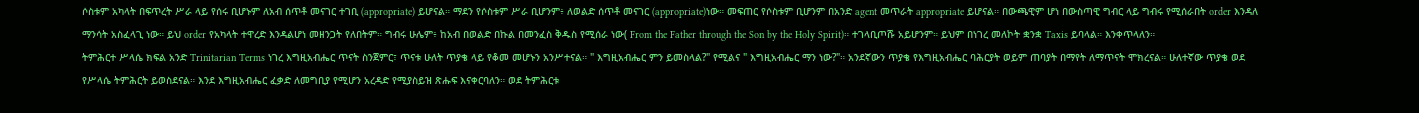ሶስቱም አካላት በፍጥረት ሥራ ላይ የሰሩ ቢሆኑም ለአብ ሰጥቶ መናገር ተገቢ (appropriate) ይሆናል። ማደን የሶስቱም ሥራ ቢሆንም፥ ለወልድ ሰጥቶ መናገር (appropriate)ነው። መፍጠር የሶስቱም ቢሆንም በአንድ agent መጥራት appropriate ይሆናል። በውጫዊም ሆነ በውስጣዊ ግብር ላይ ግብሩ የሚሰራበት order እንዳለ ማንሳት አስፈላጊ ነው። ይህ order የአካላት ተዋረድ እንዳልሆነ መዘንጋት የለበትም። ግብሩ ሁሌም፥ ከአብ በወልድ በኩል በመንፈስ ቅዱስ የሚሰራ ነው( From the Father through the Son by the Holy Spirit)። ተገላቢጦሹ አይሆንም። ይህም በነገረ መለኮት ቋንቋ Taxis ይባላል። እንቀጥላለን።
ትምሕርተ ሥላሴ ክፍል አንድ Trinitarian Terms ነገረ እግዚአብሔር ጥናት ስንጀምር፣ ጥናቱ ሁለት ጥያቄ ላይ የቆመ መሆኑን አንሥተናል። " እግዚአብሔር ምን ይመስላል?" የሚልና " እግዚአብሔር ማን ነው?"። አንደኛውን ጥያቄ የእግዚአብሔር ባሕርያት ወይም ጠባያት በማየት ለማጥናት ሞክረናል። ሁለተኛው ጥያቄ ወደ የሥላሴ ትምሕርት ይወስደናል። እንደ እግዚአብሔር ፈቃድ ለመግቢያ የሚሆን አረዳድ የሚያስይዝ ጽሑፍ እናቀርባለን። ወደ ትምሕርቱ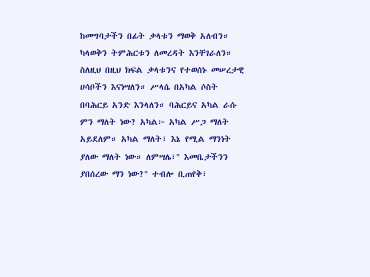ከመግባታችን በፊት ቃላቱን ማወቅ አለብን። ካላወቅን ትምሕርቱን ለመረዳት እንቸገራለን። ስለዚህ በዚህ ክፍል ቃላቱንና የተወሰኑ መሠረታዊ ሀሳቦችን እናነሣለን። ሥላሴ በአካል ሶስት በባሕርይ አንድ እንላለን። ባሕርይና አካል ራሱ ምን ማለት ነው? አካል፦ አካል ሥጋ ማለት አይደለም። አካል ማለት፣ እኔ የሚል ማንነት ያለው ማለት ነው። ለምሣሌ፣" እመቤታችንን ያበሰረው ማን ነው?" ተብሎ ቢጠየቅ፣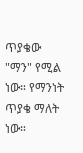ጥያቄው "ማን" የሚል ነው። የማንነት ጥያቄ ማለት ነው።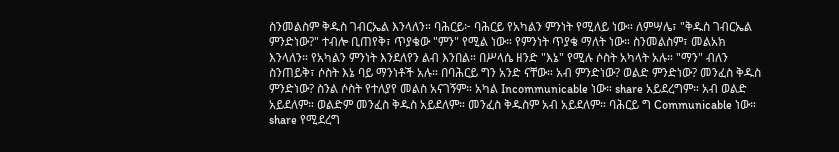ስንመልስም ቅዱስ ገብርኤል እንላለን። ባሕርይ፦ ባሕርይ የአካልን ምንነት የሚለይ ነው። ለምሣሌ፣ "ቅዱስ ገብርኤል ምንድነው?" ተብሎ ቢጠየቅ፣ ጥያቄው "ምን" የሚል ነው። የምንነት ጥያቄ ማለት ነው። ስንመልስም፣ መልአክ እንላለን። የአካልን ምንነት እንደለየን ልብ እንበል። በሥላሴ ዘንድ "እኔ" የሚሉ ሶስት አካላት አሉ። "ማን" ብለን ስንጠይቅ፣ ሶስት እኔ ባይ ማንነቶች አሉ። በባሕርይ ግን አንድ ናቸው። አብ ምንድነው? ወልድ ምንድነው? መንፈስ ቅዱስ ምንድነው? ስንል ሶስት የተለያየ መልስ አናገኝም። አካል Incommunicable ነው። share አይደረግም። አብ ወልድ አይደለም። ወልድም መንፈስ ቅዱስ አይደለም። መንፈስ ቅዱስም አብ አይደለም። ባሕርይ ግ Communicable ነው። share የሚደረግ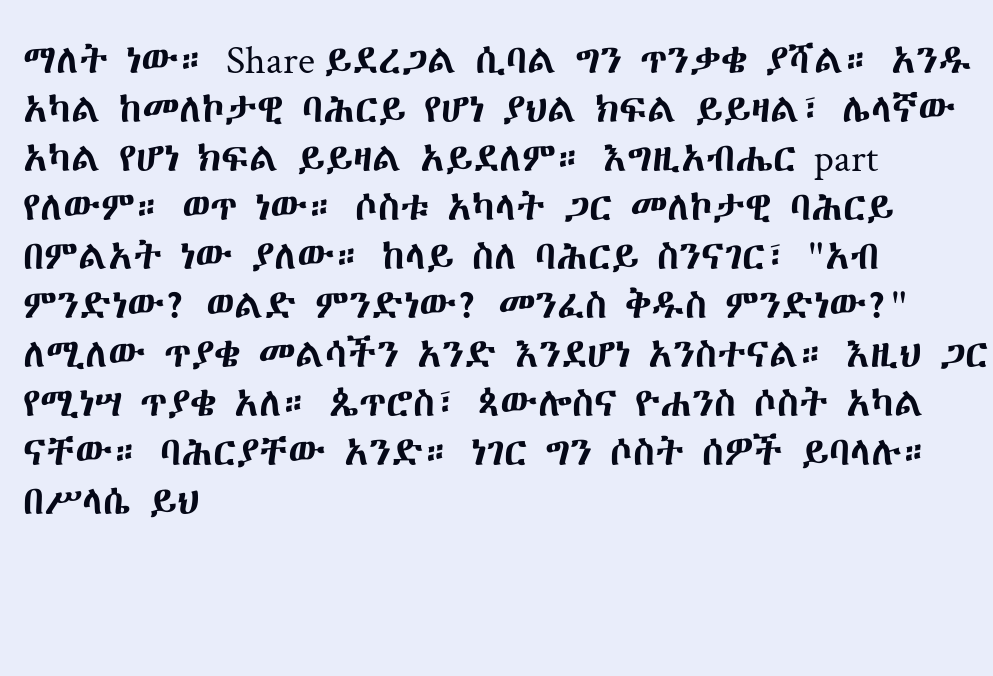ማለት ነው። Share ይደረጋል ሲባል ግን ጥንቃቄ ያሻል። አንዱ አካል ከመለኮታዊ ባሕርይ የሆነ ያህል ክፍል ይይዛል፣ ሌላኛው አካል የሆነ ክፍል ይይዛል አይደለም። እግዚአብሔር part የለውም። ወጥ ነው። ሶስቱ አካላት ጋር መለኮታዊ ባሕርይ በምልአት ነው ያለው። ከላይ ስለ ባሕርይ ስንናገር፣ "አብ ምንድነው? ወልድ ምንድነው? መንፈስ ቅዱስ ምንድነው?" ለሚለው ጥያቄ መልሳችን አንድ እንደሆነ አንስተናል። እዚህ ጋር የሚነሣ ጥያቄ አለ። ጴጥሮስ፣ ጳውሎስና ዮሐንስ ሶስት አካል ናቸው። ባሕርያቸው አንድ። ነገር ግን ሶስት ሰዎች ይባላሉ። በሥላሴ ይህ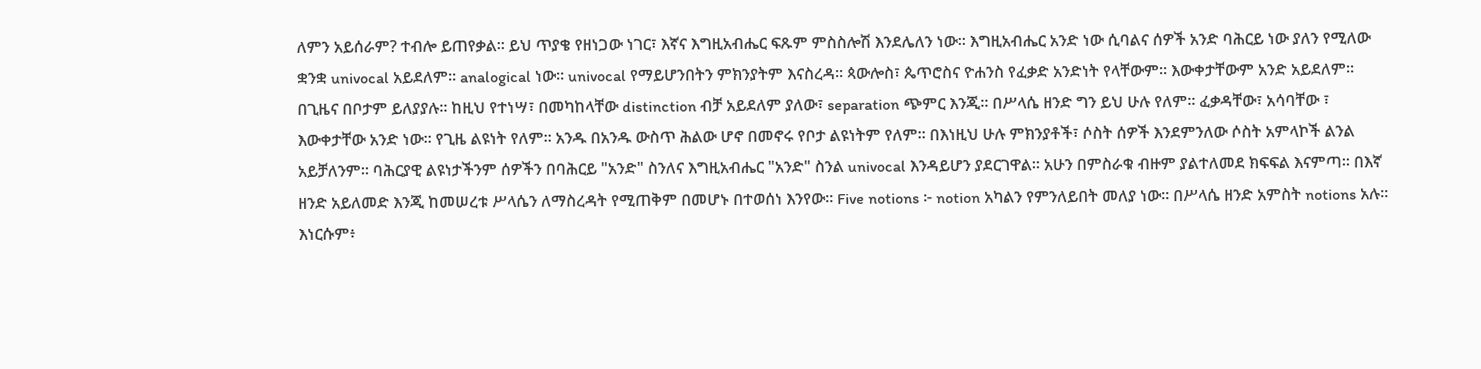ለምን አይሰራም? ተብሎ ይጠየቃል። ይህ ጥያቄ የዘነጋው ነገር፣ እኛና እግዚአብሔር ፍጹም ምስስሎሽ እንደሌለን ነው። እግዚአብሔር አንድ ነው ሲባልና ሰዎች አንድ ባሕርይ ነው ያለን የሚለው ቋንቋ univocal አይደለም። analogical ነው። univocal የማይሆንበትን ምክንያትም እናስረዳ። ጳውሎስ፣ ጴጥሮስና ዮሐንስ የፈቃድ አንድነት የላቸውም። እውቀታቸውም አንድ አይደለም። በጊዜና በቦታም ይለያያሉ። ከዚህ የተነሣ፣ በመካከላቸው distinction ብቻ አይደለም ያለው፣ separation ጭምር እንጂ። በሥላሴ ዘንድ ግን ይህ ሁሉ የለም። ፈቃዳቸው፣ አሳባቸው ፣ እውቀታቸው አንድ ነው። የጊዜ ልዩነት የለም። አንዱ በአንዱ ውስጥ ሕልው ሆኖ በመኖሩ የቦታ ልዩነትም የለም። በእነዚህ ሁሉ ምክንያቶች፣ ሶስት ሰዎች እንደምንለው ሶስት አምላኮች ልንል አይቻለንም። ባሕርያዊ ልዩነታችንም ሰዎችን በባሕርይ "አንድ" ስንለና እግዚአብሔር "አንድ" ስንል univocal እንዳይሆን ያደርገዋል። አሁን በምስራቁ ብዙም ያልተለመደ ክፍፍል እናምጣ። በእኛ ዘንድ አይለመድ እንጂ ከመሠረቱ ሥላሴን ለማስረዳት የሚጠቅም በመሆኑ በተወሰነ እንየው። Five notions ፦ notion አካልን የምንለይበት መለያ ነው። በሥላሴ ዘንድ አምስት notions አሉ። እነርሱም፥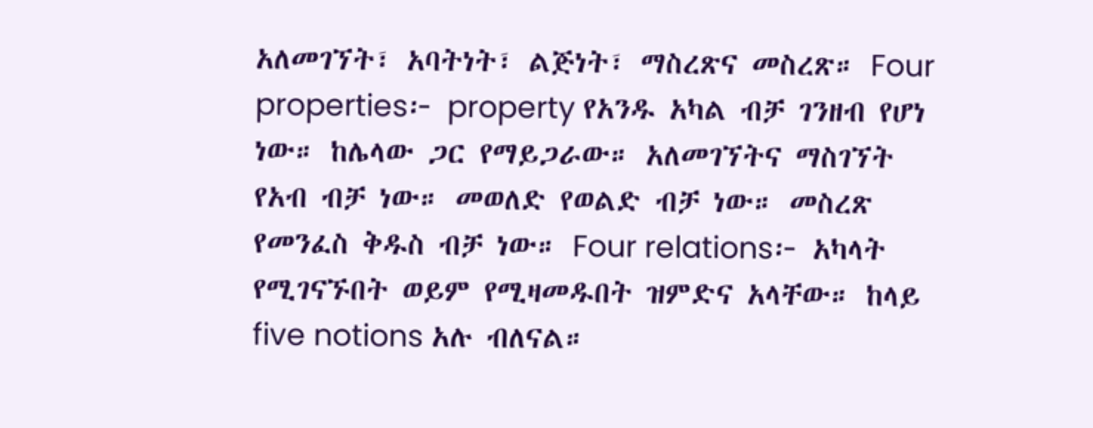አለመገኘት፣ አባትነት፣ ልጅነት፣ ማስረጽና መስረጽ። Four properties፦ property የአንዱ አካል ብቻ ገንዘብ የሆነ ነው። ከሌላው ጋር የማይጋራው። አለመገኘትና ማስገኘት የአብ ብቻ ነው። መወለድ የወልድ ብቻ ነው። መስረጽ የመንፈስ ቅዱስ ብቻ ነው። Four relations፦ አካላት የሚገናኙበት ወይም የሚዛመዱበት ዝምድና አላቸው። ከላይ five notions አሉ ብለናል።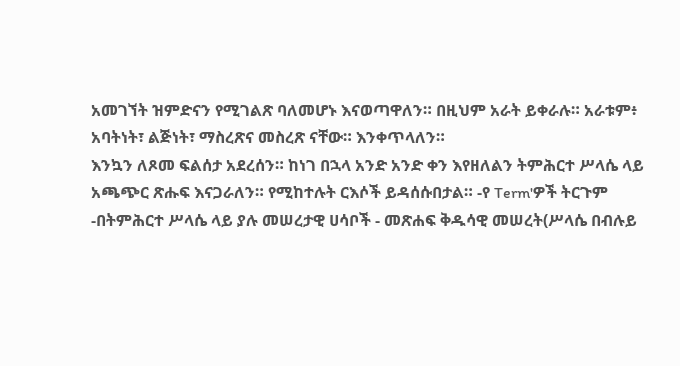አመገኘት ዝምድናን የሚገልጽ ባለመሆኑ እናወጣዋለን። በዚህም አራት ይቀራሉ። አራቱም፥ አባትነት፣ ልጅነት፣ ማስረጽና መስረጽ ናቸው። እንቀጥላለን።
እንኳን ለጾመ ፍልሰታ አደረሰን። ከነገ በኋላ አንድ አንድ ቀን እየዘለልን ትምሕርተ ሥላሴ ላይ አጫጭር ጽሑፍ እናጋራለን። የሚከተሉት ርእሶች ይዳሰሱበታል። -የ Term'ዎች ትርጉም -በትምሕርተ ሥላሴ ላይ ያሉ መሠረታዊ ሀሳቦች - መጽሐፍ ቅዱሳዊ መሠረት(ሥላሴ በብሉይ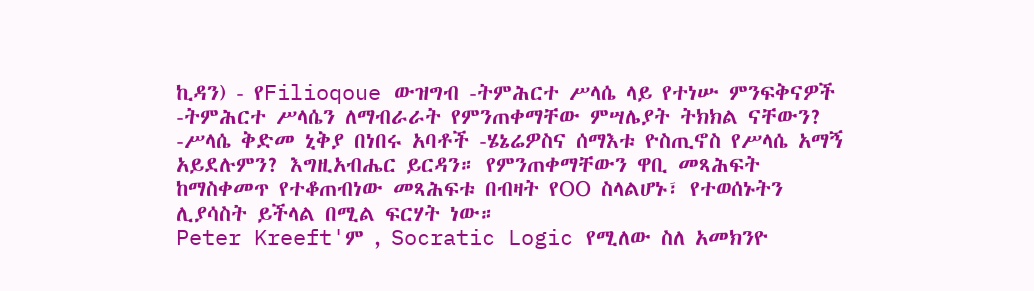ኪዳን) - የFilioqoue ውዝግብ -ትምሕርተ ሥላሴ ላይ የተነሡ ምንፍቅናዎች -ትምሕርተ ሥላሴን ለማብራራት የምንጠቀማቸው ምሣሌያት ትክክል ናቸውን? -ሥላሴ ቅድመ ኒቅያ በነበሩ አባቶች -ሄኔሬዎስና ሰማእቱ ዮስጢኖስ የሥላሴ አማኝ አይደሉምን? እግዚአብሔር ይርዳን። የምንጠቀማቸውን ዋቢ መጻሕፍት ከማስቀመጥ የተቆጠብነው መጻሕፍቱ በብዛት የOO ስላልሆኑ፣ የተወሰኑትን ሊያሳስት ይችላል በሚል ፍርሃት ነው።
Peter Kreeft'ም , Socratic Logic የሚለው ስለ አመክንዮ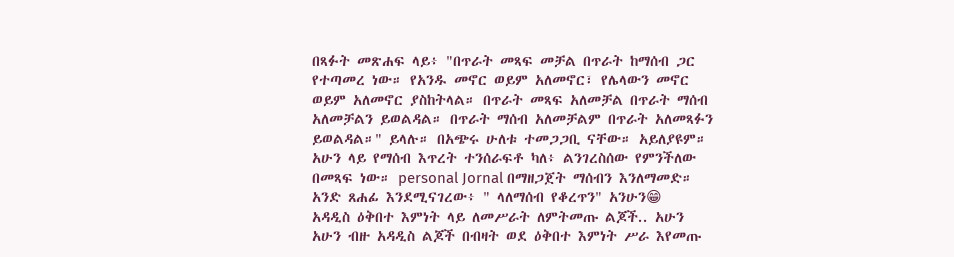በጻፉት መጽሐፍ ላይ፥ "በጥራት መጻፍ መቻል በጥራት ከማሰብ ጋር የተጣመረ ነው። የአንዱ መኖር ወይም አለመኖር፣ የሌላውን መኖር ወይም አለመኖር ያስከትላል። በጥራት መጻፍ አለመቻል በጥራት ማሰብ አለመቻልን ይወልዳል። በጥራት ማሰብ አለመቻልም በጥራት አለመጻፉን ይወልዳል።" ይላሉ። በአጭሩ ሁለቱ ተመጋጋቢ ናቸው። አይለያዩም። አሁን ላይ የማሰብ እጥረት ተንሰራፍቶ ካለ፥ ልንገረስሰው የምንችለው በመጻፍ ነው። personal Jornal በማዘጋጀት ማሰብን እንለማመድ። አንድ ጸሐፊ እንደሚናገረው፥ " ላለማሰብ የቆረጥን" አንሁን😁
አዳዲስ ዕቅበተ እምነት ላይ ለመሥራት ለምትመጡ ልጆች.. አሁን አሁን ብዙ አዳዲስ ልጆች በብዛት ወደ ዕቅበተ እምነት ሥራ እየመጡ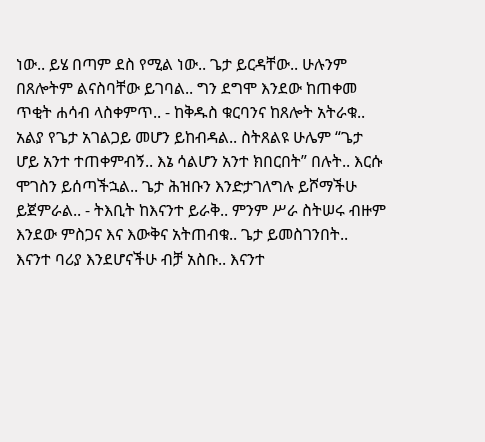ነው.. ይሄ በጣም ደስ የሚል ነው.. ጌታ ይርዳቸው.. ሁሉንም በጸሎትም ልናስባቸው ይገባል.. ግን ደግሞ እንደው ከጠቀመ ጥቂት ሐሳብ ላስቀምጥ.. - ከቅዱስ ቁርባንና ከጸሎት አትራቁ.. አልያ የጌታ አገልጋይ መሆን ይከብዳል.. ስትጸልዩ ሁሌም “ጌታ ሆይ አንተ ተጠቀምብኝ.. እኔ ሳልሆን አንተ ክበርበት” በሉት.. እርሱ ሞገስን ይሰጣችኋል.. ጌታ ሕዝቡን እንድታገለግሉ ይሾማችሁ ይጀምራል.. - ትእቢት ከእናንተ ይራቅ.. ምንም ሥራ ስትሠሩ ብዙም እንደው ምስጋና እና እውቅና አትጠብቁ.. ጌታ ይመስገንበት.. እናንተ ባሪያ እንደሆናችሁ ብቻ አስቡ.. እናንተ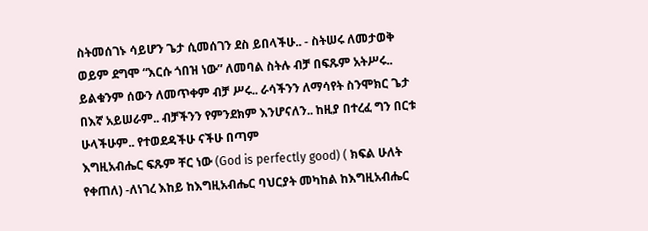ስትመሰገኑ ሳይሆን ጌታ ሲመሰገን ደስ ይበላችሁ.. - ስትሠሩ ለመታወቅ ወይም ደግሞ “እርሱ ጎበዝ ነው” ለመባል ስትሉ ብቻ በፍጹም አትሥሩ.. ይልቁንም ሰውን ለመጥቀም ብቻ ሥሩ.. ራሳችንን ለማሳየት ስንሞክር ጌታ በእኛ አይሠራም.. ብቻችንን የምንደክም እንሆናለን.. ከዚያ በተረፈ ግን በርቱ ሁላችሁም.. የተወደዳችሁ ናችሁ በጣም
እግዚአብሔር ፍጹም ቸር ነው (God is perfectly good) ( ክፍል ሁለት የቀጠለ) -ለነገረ እከይ ከእግዚአብሔር ባህርያት መካከል ከእግዚአብሔር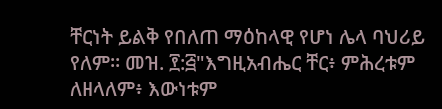ቸርነት ይልቅ የበለጠ ማዕከላዊ የሆነ ሌላ ባህሪይ የለም። መዝ. ፻:፭"እግዚአብሔር ቸር፥ ምሕረቱም ለዘላለም፥ እውነቱም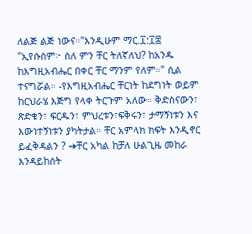ለልጅ ልጅ ነውና።"እንዲሁም ማር.፲:፲፰ "ኢየሱስም፦ ስለ ምን ቸር ትለኛለህ? ከአንዱ ከእግዚአብሔር በቀር ቸር ማንም የለም።" ሲል ተናግሯል። -የእግዚአብሔር ቸርነት ከደግነት ወይም ከርህራሄ እጅግ የላቀ ትርጉም አለው። ቅድስናውን፣ ጽድቁን፣ ፍርዱን፣ ምህረቱን፣ፍቅሩን፣ ታማኝነቱን እና እውነተኝነቱን ያካትታል። ቸር አምላክ ክፍት እንዲኖር ይፈቅዳልን ? ➔ቸር አካል ከቻለ ሁልጊዜ መከራ እንዳይከሰት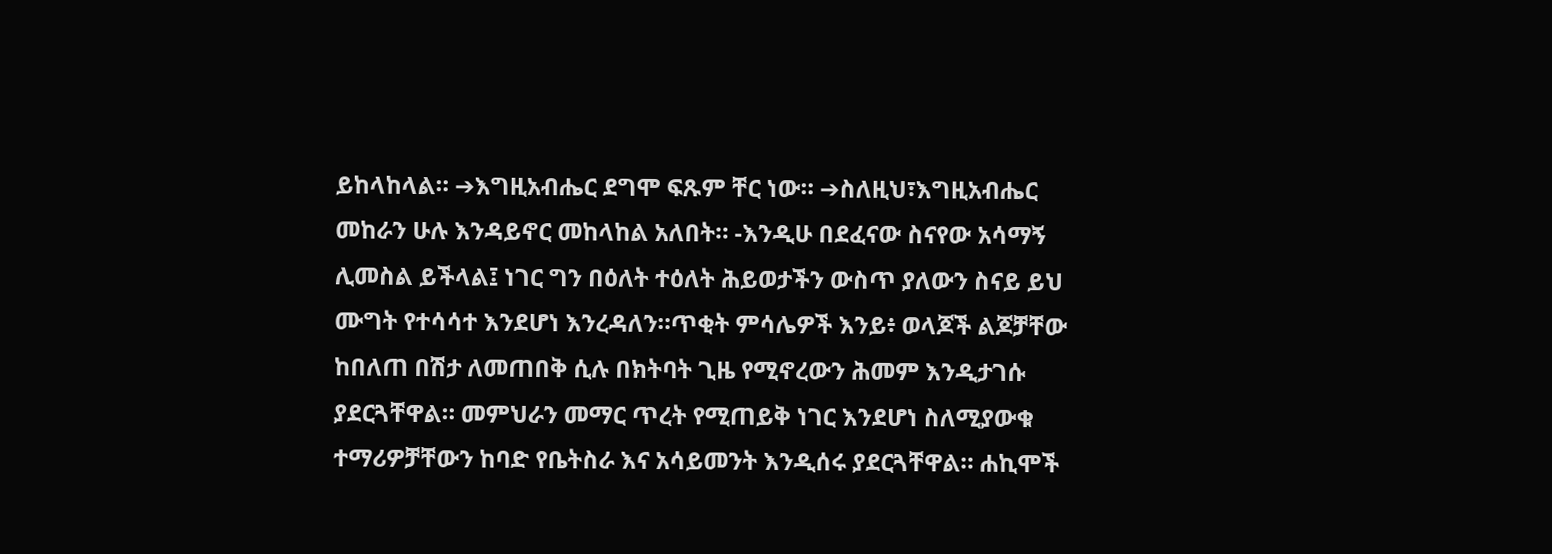ይከላከላል። ➔እግዚአብሔር ደግሞ ፍጹም ቸር ነው። ➔ስለዚህ፣እግዚአብሔር መከራን ሁሉ እንዳይኖር መከላከል አለበት። -እንዲሁ በደፈናው ስናየው አሳማኝ ሊመስል ይችላል፤ ነገር ግን በዕለት ተዕለት ሕይወታችን ውስጥ ያለውን ስናይ ይህ ሙግት የተሳሳተ እንደሆነ እንረዳለን።ጥቂት ምሳሌዎች እንይ፥ ወላጆች ልጆቻቸው ከበለጠ በሽታ ለመጠበቅ ሲሉ በክትባት ጊዜ የሚኖረውን ሕመም እንዲታገሱ ያደርጓቸዋል። መምህራን መማር ጥረት የሚጠይቅ ነገር እንደሆነ ስለሚያውቁ ተማሪዎቻቸውን ከባድ የቤትስራ እና አሳይመንት እንዲሰሩ ያደርጓቸዋል። ሐኪሞች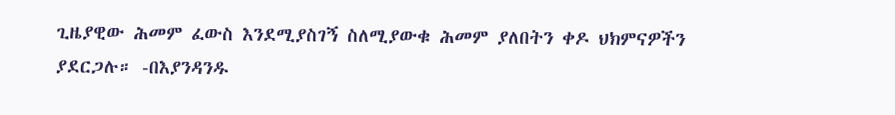ጊዜያዊው ሕመም ፈውስ እንደሚያስገኝ ስለሚያውቁ ሕመም ያለበትን ቀዶ ህክምናዎችን ያደርጋሉ። -በእያንዳንዱ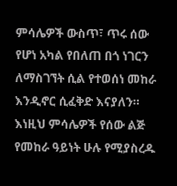ምሳሌዎች ውስጥ፣ ጥሩ ሰው የሆነ አካል የበለጠ በጎ ነገርን ለማስገኘት ሲል የተወሰነ መከራ እንዲኖር ሲፈቅድ እናያለን። እነዚህ ምሳሌዎች የሰው ልጅ የመከራ ዓይነት ሁሉ የሚያስረዱ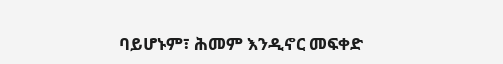ባይሆኑም፣ ሕመም እንዲኖር መፍቀድ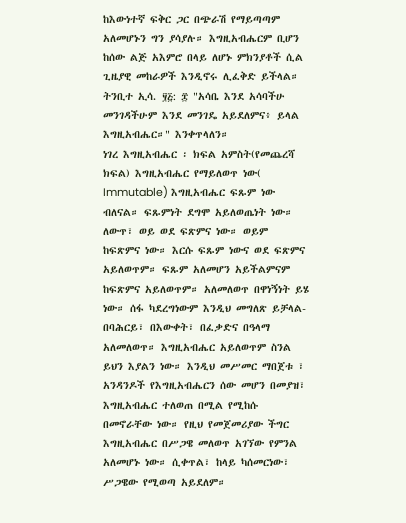ከእውነተኛ ፍቅር ጋር በጭራሽ የማይጣጣም አለመሆኑን ግን ያሳያሉ። እግዚአብሔርም ቢሆን ከሰው ልጅ አእምሮ በላይ ለሆኑ ምክንያቶች ሲል ጊዜያዊ መከራዎች እንዲኖሩ ሊፈቅድ ይችላል። ትንቢተ ኢሳ. ፶፭: ፰ "አሳቤ እንደ አሳባችሁ መንገዳችሁም እንደ መንገዴ አይደለምና፥ ይላል እግዚአብሔር።" እንቀጥላለን።
ነገረ እግዚአብሔር ፡ ክፍል አምስት(የመጨረሻ ክፍል) እግዚአብሔር የማይለወጥ ነው( Immutable) እግዚአብሔር ፍጹም ነው ብለናል። ፍጹምነት ደግሞ አይለወጤነት ነው። ለውጥ፣ ወይ ወደ ፍጽምና ነው። ወይም ከፍጽምና ነው። እርሱ ፍጹም ነውና ወደ ፍጽምና አይለወጥም። ፍጹም አለመሆን አይችልምናም ከፍጽምና አይለወጥም። አለመለወጥ በዋነኝነት ይሄ ነው። ሰፋ ካደረግነውም እንዲህ መግለጽ ይቻላል- በባሕርይ፣ በእውቀት፣ በፈቃድና በዓላማ አለመለወጥ። እግዚአብሔር አይለወጥም ስንል ይህን እያልን ነው። እንዲህ መሥመር ማበጀቱ ፣ አንዳንዶች የእግዚአብሔርን ሰው መሆን በመያዝ፣ እግዚአብሔር ተለወጠ በሚል የሚከሱ በመኖራቸው ነው። የዚህ የመጀመሪያው ችግር እግዚአብሔር በሥጋዌ መለወጥ አገኘው የምንል አለመሆኑ ነው። ሲቀጥል፣ ከላይ ካሰመርነው፣ ሥጋዌው የሚወጣ አይደለም።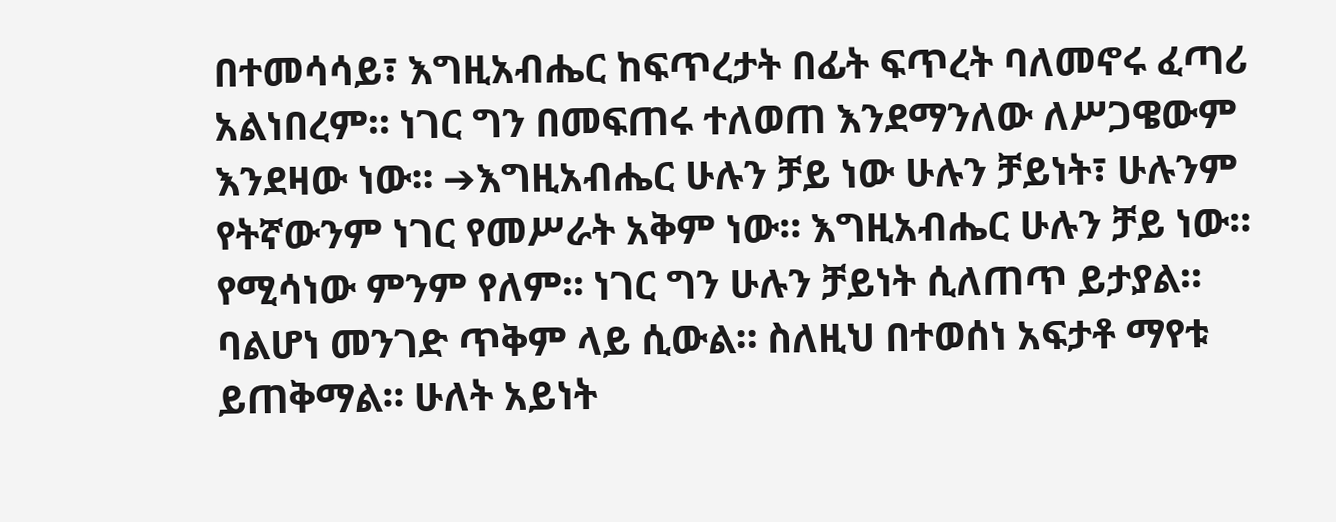በተመሳሳይ፣ እግዚአብሔር ከፍጥረታት በፊት ፍጥረት ባለመኖሩ ፈጣሪ አልነበረም። ነገር ግን በመፍጠሩ ተለወጠ እንደማንለው ለሥጋዌውም እንደዛው ነው። ➔እግዚአብሔር ሁሉን ቻይ ነው ሁሉን ቻይነት፣ ሁሉንም የትኛውንም ነገር የመሥራት አቅም ነው። እግዚአብሔር ሁሉን ቻይ ነው። የሚሳነው ምንም የለም። ነገር ግን ሁሉን ቻይነት ሲለጠጥ ይታያል። ባልሆነ መንገድ ጥቅም ላይ ሲውል። ስለዚህ በተወሰነ አፍታቶ ማየቱ ይጠቅማል። ሁለት አይነት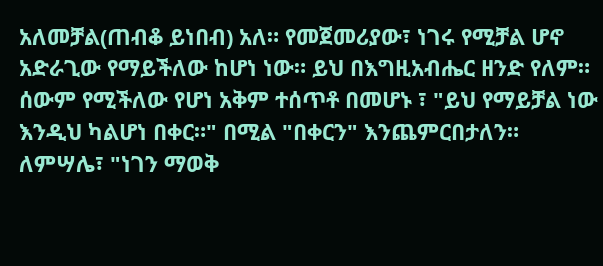አለመቻል(ጠብቆ ይነበብ) አለ። የመጀመሪያው፣ ነገሩ የሚቻል ሆኖ አድራጊው የማይችለው ከሆነ ነው። ይህ በእግዚአብሔር ዘንድ የለም። ሰውም የሚችለው የሆነ አቅም ተሰጥቶ በመሆኑ ፣ "ይህ የማይቻል ነው እንዲህ ካልሆነ በቀር።" በሚል "በቀርን" እንጨምርበታለን። ለምሣሌ፣ "ነገን ማወቅ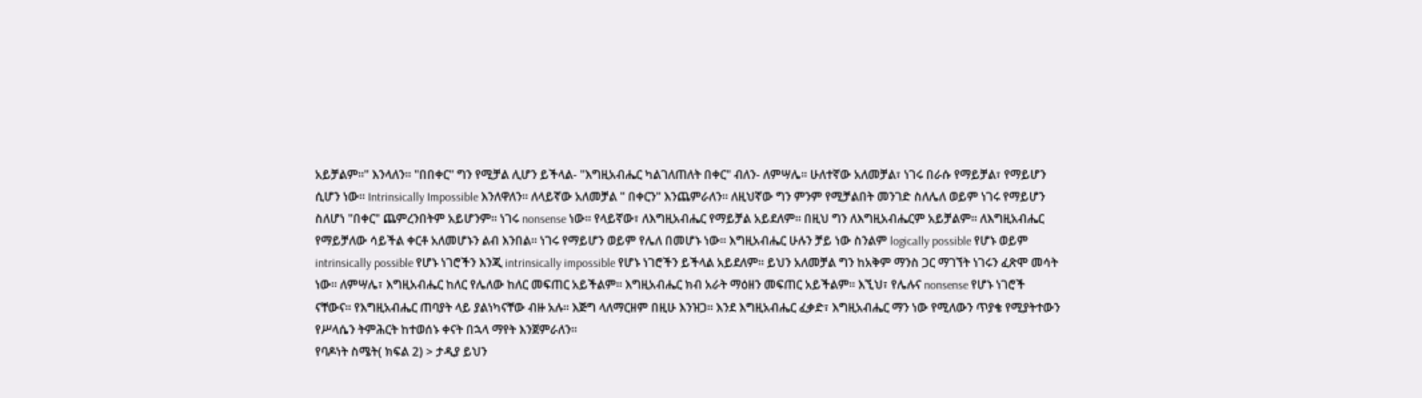አይቻልም።" እንላለን። "በበቀር" ግን የሚቻል ሊሆን ይችላል- "እግዚአብሔር ካልገለጠለት በቀር" ብለን- ለምሣሌ። ሁለተኛው አለመቻል፣ ነገሩ በራሱ የማይቻል፣ የማይሆን ሲሆን ነው። Intrinsically Impossible እንለዋለን። ለላይኛው አለመቻል " በቀርን" እንጨምራለን። ለዚህኛው ግን ምንም የሚቻልበት መንገድ ስለሌለ ወይም ነገሩ የማይሆን ስለሆነ "በቀር" ጨምረንበትም አይሆንም። ነገሩ nonsense ነው። የላይኛው፣ ለእግዚአብሔር የማይቻል አይደለም። በዚህ ግን ለእግዚአብሔርም አይቻልም። ለእግዚአብሔር የማይቻለው ሳይችል ቀርቶ አለመሆኑን ልብ እንበል። ነገሩ የማይሆን ወይም የሌለ በመሆኑ ነው። እግዚአብሔር ሁሉን ቻይ ነው ስንልም logically possible የሆኑ ወይም intrinsically possible የሆኑ ነገሮችን እንጂ intrinsically impossible የሆኑ ነገሮችን ይችላል አይደለም። ይህን አለመቻል ግን ከአቅም ማንስ ጋር ማገኘት ነገሩን ፈጽሞ መሳት ነው። ለምሣሌ፣ እግዚአብሔር ከለር የሌለው ከለር መፍጠር አይችልም። እግዚአብሔር ክብ አራት ማዕዘን መፍጠር አይችልም። እኚህ፣ የሌሉና nonsense የሆኑ ነገሮች ናቸውና። የእግዚአብሔር ጠባያት ላይ ያልነካናቸው ብዙ አሉ። እጅግ ላለማርዘም በዚሁ እንዝጋ። እንደ እግዚአብሔር ፈቃድ፣ እግዚአብሔር ማን ነው የሚለውን ጥያቄ የሚያትተውን የሥላሴን ትምሕርት ከተወሰኑ ቀናት በኋላ ማየት እንጀምራለን።
የባዶነት ስሜት( ክፍል 2) > ታዲያ ይህን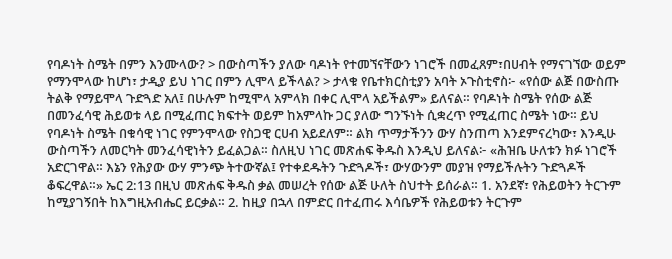የባዶነት ስሜት በምን እንሙላው? > በውስጣችን ያለው ባዶነት የተመኘናቸውን ነገሮች በመፈጸም፣በሀብት የማናገኘው ወይም የማንሞላው ከሆነ፣ ታዲያ ይህ ነገር በምን ሊሞላ ይችላል? > ታላቁ የቤተክርስቲያን አባት ኦጉስቲኖስ፦ «የሰው ልጅ በውስጡ ትልቅ የማይሞላ ጉድጓድ አለ፤ በሁሉም ከሚሞላ አምላክ በቀር ሊሞላ አይችልም» ይለናል። የባዶነት ስሜት የሰው ልጅ በመንፈሳዊ ሕይወቱ ላይ በሚፈጠር ክፍተት ወይም ከአምላኩ ጋር ያለው ግንኙነት ሲቋረጥ የሚፈጠር ስሜት ነው። ይህ የባዶነት ስሜት በቁሳዊ ነገር የምንሞላው የስጋዊ ርሀብ አይደለም። ልክ ጥማታችንን ውሃ ስንጠጣ እንደምናረካው፣ እንዲሁ ውስጣችን ለመርካት መንፈሳዊነትን ይፈልጋል። ስለዚህ ነገር መጽሐፍ ቅዱስ እንዲህ ይለናል፦ «ሕዝቤ ሁለቱን ክፉ ነገሮች አድርገዋል። እኔን የሕያው ውሃ ምንጭ ትተውኛል፤ የተቀደዱትን ጉድጓዶች፣ ውሃውንም መያዝ የማይችሉትን ጉድጓዶች ቆፍረዋል።» ኤር 2:13 በዚህ መጽሐፍ ቅዱስ ቃል መሠረት የሰው ልጅ ሁለት ስህተት ይሰራል። 1. አንደኛ፣ የሕይወትን ትርጉም ከሚያገኝበት ከእግዚአብሔር ይርቃል። 2. ከዚያ በኋላ በምድር በተፈጠሩ እሳቤዎች የሕይወቱን ትርጉም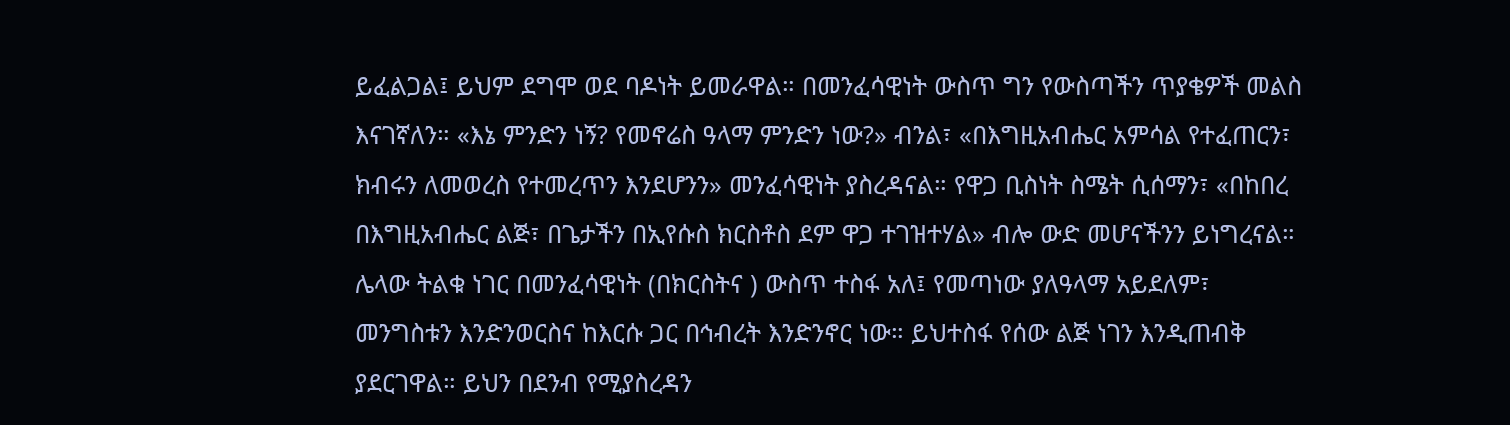ይፈልጋል፤ ይህም ደግሞ ወደ ባዶነት ይመራዋል። በመንፈሳዊነት ውስጥ ግን የውስጣችን ጥያቄዎች መልስ እናገኛለን። «እኔ ምንድን ነኝ? የመኖሬስ ዓላማ ምንድን ነው?» ብንል፣ «በእግዚአብሔር አምሳል የተፈጠርን፣ ክብሩን ለመወረስ የተመረጥን እንደሆንን» መንፈሳዊነት ያስረዳናል። የዋጋ ቢስነት ስሜት ሲሰማን፣ «በከበረ በእግዚአብሔር ልጅ፣ በጌታችን በኢየሱስ ክርስቶስ ደም ዋጋ ተገዝተሃል» ብሎ ውድ መሆናችንን ይነግረናል። ሌላው ትልቁ ነገር በመንፈሳዊነት (በክርስትና ) ውስጥ ተስፋ አለ፤ የመጣነው ያለዓላማ አይደለም፣ መንግስቱን እንድንወርስና ከእርሱ ጋር በኅብረት እንድንኖር ነው። ይህተስፋ የሰው ልጅ ነገን እንዲጠብቅ ያደርገዋል። ይህን በደንብ የሚያስረዳን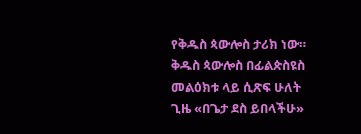የቅዱስ ጳውሎስ ታሪክ ነው። ቅዱስ ጳውሎስ በፊልጵስዩስ መልዕክቱ ላይ ሲጽፍ ሁለት ጊዜ «በጌታ ደስ ይበላችሁ»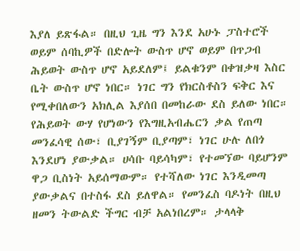እያለ ይጽፋል። በዚህ ጊዜ ግን እንደ አሁኑ ፓስተሮች ወይም ሰባኪዎች በድሎት ውስጥ ሆኖ ወይም በጥጋብ ሕይወት ውስጥ ሆኖ አይደለም፤ ይልቁንም በቀዝቃዛ እስር ቤት ውስጥ ሆኖ ነበር። ነገር ግን የክርስቶስን ፍቅር እና የሚቀበለውን አክሊል እያሰበ በመከራው ደስ ይለው ነበር። የሕይወት ውሃ የሆነውን የእግዚአብሔርን ቃል የጠጣ መንፈሳዊ ሰው፣ ቢያገኝም ቢያጣም፣ ነገር ሁሉ ለበጎ እንደሆነ ያውቃል። ሀሳቡ ባይሳካም፣ የተመኘው ባይሆንም ዋጋ ቢስነት አይሰማውም። የተሻለው ነገር እንዲመጣ ያውቃልና በተስፋ ደስ ይለዋል። የመንፈስ ባዶነት በዚህ ዘመን ትውልድ ችግር ብቻ አልነበረም። ታላላቅ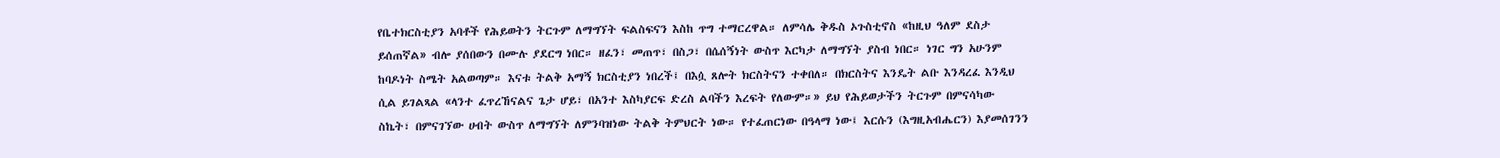የቤተክርስቲያን አባቶች የሕይወትን ትርጉም ለማግኘት ፍልስፍናን እስከ ጥግ ተማርረዋል። ለምሳሌ ቅዱስ ኦጉስቲኖስ «ከዚህ ዓለም ደስታ ይሰጠኛል» ብሎ ያሰበውን በሙሉ ያደርግ ነበር። ዘፈን፣ መጠጥ፣ በስጋ፣ በሴሰኝነት ውስጥ እርካታ ለማግኘት ያስብ ነበር። ነገር ግን አሁንም ከባዶነት ስሜት አልወጣም። እናቱ ትልቅ አማኝ ክርስቲያን ነበረች፤ በእሷ ጸሎት ክርስትናን ተቀበለ። በክርስትና እንዴት ልቡ እንዳረፈ እንዲህ ሲል ይገልጻል «ላንተ ፈጥረኸናልና ጌታ ሆይ፣ በአንተ እስካያርፍ ድረስ ልባችን እረፍት የለውም።» ይህ የሕይወታችን ትርጉም በምናሳካው ስኬት፣ በምናገኘው ሀብት ውስጥ ለማግኘት ለምንባዝነው ትልቅ ትምህርት ነው። የተፈጠርነው በዓላማ ነው፤ እርሱን (እግዚአብሔርን) እያመሰገንን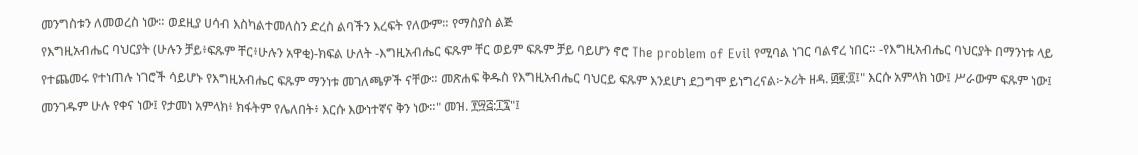መንግስቱን ለመወረስ ነው። ወደዚያ ሀሳብ እስካልተመለስን ድረስ ልባችን እረፍት የለውም። የማስያስ ልጅ
የእግዚአብሔር ባህርያት (ሁሉን ቻይ፥ፍጹም ቸር፥ሁሉን አዋቂ)-ክፍል ሁለት -እግዚአብሔር ፍጹም ቸር ወይም ፍጹም ቻይ ባይሆን ኖሮ The problem of Evil የሚባል ነገር ባልኖረ ነበር። -የእግዚአብሔር ባህርያት በማንነቱ ላይ የተጨመሩ የተነጠሉ ነገሮች ሳይሆኑ የእግዚአብሔር ፍጹም ማንነቱ መገለጫዎች ናቸው። መጽሐፍ ቅዱስ የእግዚአብሔር ባህርይ ፍጹም እንደሆነ ደጋግሞ ይነግረናል፦ኦሪት ዘዳ. ፴፪:፬፤" እርሱ አምላክ ነው፤ ሥራውም ፍጹም ነው፤ መንገዱም ሁሉ የቀና ነው፤ የታመነ አምላክ፥ ክፋትም የሌለበት፥ እርሱ እውነተኛና ቅን ነው።" መዝ. ፻፵፭:፲፯"፤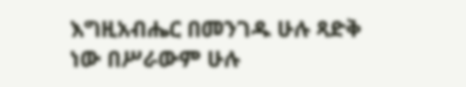እግዚአብሔር በመንገዱ ሁሉ ጻድቅ ነው በሥራውም ሁሉ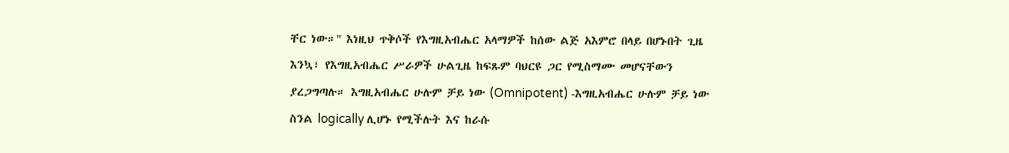ቸር ነው።" እነዚህ ጥቅሶች የእግዚአብሔር አላማዎች ከሰው ልጅ አእምሮ በላይ በሆኑበት ጊዜ እንኳ፣ የእግዚአብሔር ሥራዎች ሁልጊዜ ከፍጹም ባህርዩ ጋር የሚስማሙ መሆናቸውን ያረጋግጣሉ። እግዚአብሔር ሁሉም ቻይ ነው (Omnipotent) -እግዚአብሔር ሁሉም ቻይ ነው ስንል logically ሊሆኑ የሚችሉት እና ከራሱ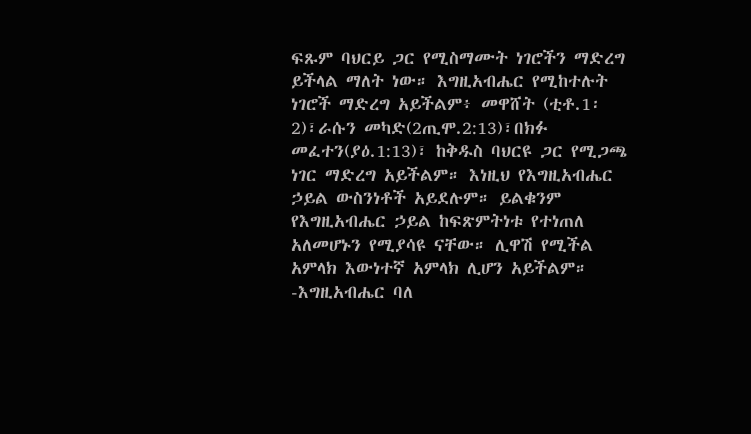ፍጹም ባህርይ ጋር የሚስማሙት ነገሮችን ማድረግ ይችላል ማለት ነው። እግዚአብሔር የሚከተሉት ነገሮች ማድረግ አይችልም፥ መዋሸት (ቲቶ.1፡2)፣ራሱን መካድ(2ጢሞ.2:13)፣በክፉ መፈተን(ያዕ.1:13)፣ ከቅዱስ ባህርዩ ጋር የሚጋጫ ነገር ማድረግ አይችልም። እነዚህ የእግዚአብሔር ኃይል ውስንነቶች አይደሉም። ይልቁንም የእግዚአብሔር ኃይል ከፍጽምትነቱ የተነጠለ አለመሆኑን የሚያሳዩ ናቸው። ሊዋሽ የሚችል አምላክ እውነተኛ አምላክ ሊሆን አይችልም። -እግዚአብሔር ባለ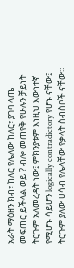አራት ማዕዘን ክብ፣ ከለር የሌለው ከለር፣ ያገባ ላጤ መፍጠር ይችላል ወይ ? ብሎ መጠየቅ የሁሉን ቻይነት ትርጉም አለመረዳት ነው፤ ምክንያቱም እነዚህ እውነተኛ የሚሆኑ ሳይሆን logically contradictory የሆኑ ናቸው፤ ትርጉም ያለው ሀሳብ የሌላቸው የቃላት ስብስቦች ናቸው።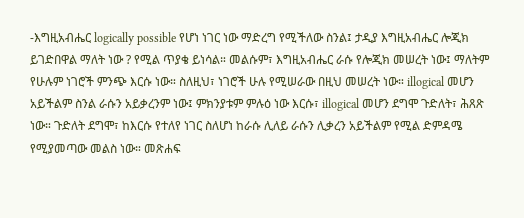-እግዚአብሔር logically possible የሆነ ነገር ነው ማድረግ የሚችለው ስንል፤ ታዲያ እግዚአብሔር ሎጂክ ይገድበዋል ማለት ነው ? የሚል ጥያቄ ይነሳል። መልሱም፣ እግዚአብሔር ራሱ የሎጂክ መሠረት ነው፤ ማለትም የሁሉም ነገሮች ምንጭ እርሱ ነው። ስለዚህ፣ ነገሮች ሁሉ የሚሠራው በዚህ መሠረት ነው። illogical መሆን አይችልም ስንል ራሱን አይቃረንም ነው፤ ምክንያቱም ምሉዕ ነው እርሱ፣ illogical መሆን ደግሞ ጉድለት፣ ሕጸጽ ነው። ጉድለት ደግሞ፣ ከእርሱ የተለየ ነገር ስለሆነ ከራሱ ሊለይ ራሱን ሊቃረን አይችልም የሚል ድምዳሜ የሚያመጣው መልስ ነው። መጽሐፍ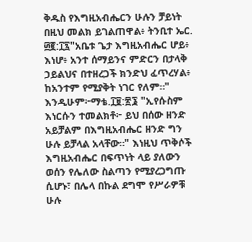ቅዱስ የእግዚአብሔርን ሁሉን ቻይነት በዚህ መልክ ይገልጠዋል፥ ትንቢተ ኤር. ፴፪:፲፯"አቤቱ ጌታ እግዚአብሔር ሆይ፥ እነሆ፥ አንተ ሰማይንና ምድርን በታላቅ ኃይልህና በተዘረጋች ክንድህ ፈጥረሃል፥ ከአንተም የሚያቅት ነገር የለም።" እንዲሁም፦ማቴ.፲፱:፳፮ "ኢየሱስም እነርሱን ተመልክቶ፦ ይህ በሰው ዘንድ አይቻልም በእግዚአብሔር ዘንድ ግን ሁሉ ይቻላል አላቸው።" እነዚህ ጥቅሶች እግዚአብሔር በፍጥነት ላይ ያለውን ወሰን የሌለው ስልጣን የሚያረጋግጡ ሲሆኑ፣ በሌላ በኩል ደግሞ የሥራዎቹ ሁሉ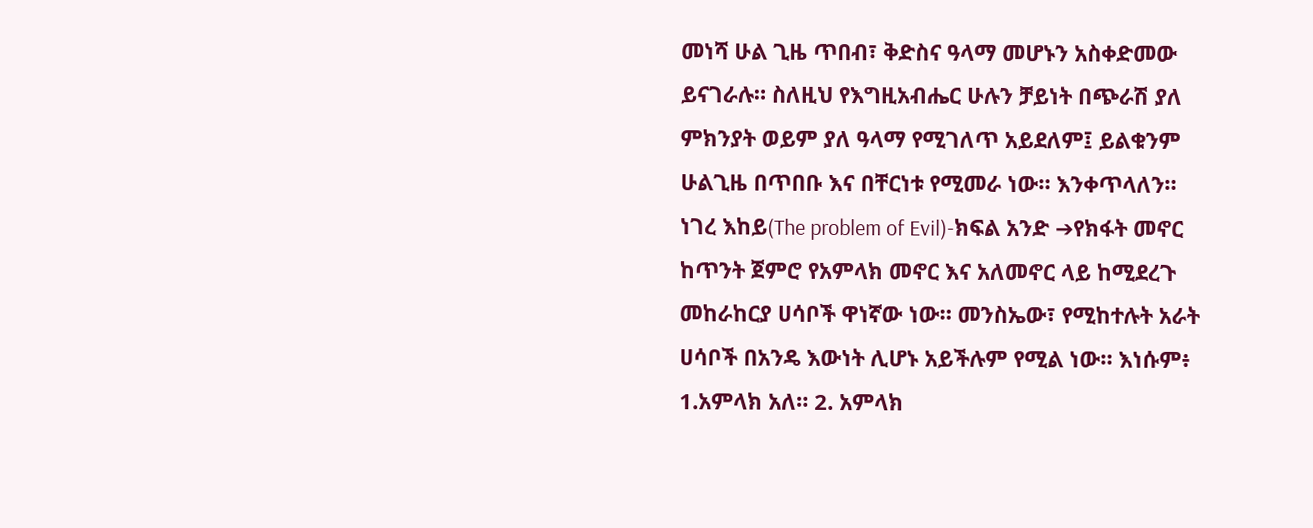መነሻ ሁል ጊዜ ጥበብ፣ ቅድስና ዓላማ መሆኑን አስቀድመው ይናገራሉ። ስለዚህ የእግዚአብሔር ሁሉን ቻይነት በጭራሽ ያለ ምክንያት ወይም ያለ ዓላማ የሚገለጥ አይደለም፤ ይልቁንም ሁልጊዜ በጥበቡ እና በቸርነቱ የሚመራ ነው። እንቀጥላለን።
ነገረ እከይ(The problem of Evil)-ክፍል አንድ ➔የክፋት መኖር ከጥንት ጀምሮ የአምላክ መኖር እና አለመኖር ላይ ከሚደረጉ መከራከርያ ሀሳቦች ዋነኛው ነው። መንስኤው፣ የሚከተሉት አራት ሀሳቦች በአንዴ እውነት ሊሆኑ አይችሉም የሚል ነው። እነሱም፥ 1.አምላክ አለ። 2. አምላክ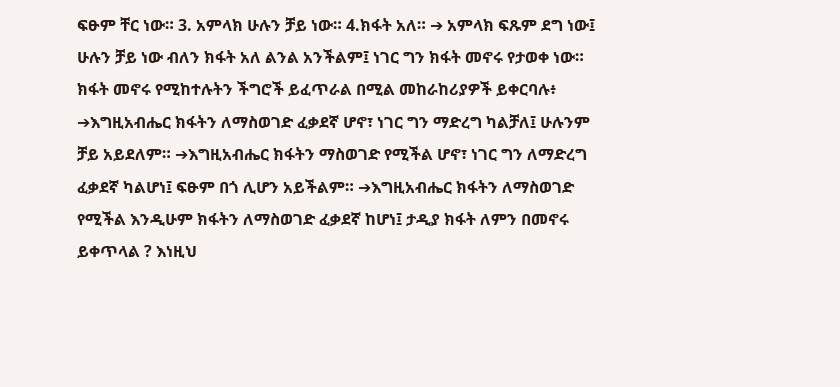ፍፁም ቸር ነው። 3. አምላክ ሁሉን ቻይ ነው። 4.ክፋት አለ። ➔ አምላክ ፍጹም ደግ ነው፤ ሁሉን ቻይ ነው ብለን ክፋት አለ ልንል አንችልም፤ ነገር ግን ክፋት መኖሩ የታወቀ ነው። ክፋት መኖሩ የሚከተሉትን ችግሮች ይፈጥራል በሚል መከራከሪያዎች ይቀርባሉ፥ ➔እግዚአብሔር ክፋትን ለማስወገድ ፈቃደኛ ሆኖ፣ ነገር ግን ማድረግ ካልቻለ፤ ሁሉንም ቻይ አይደለም። ➔እግዚአብሔር ክፋትን ማስወገድ የሚችል ሆኖ፣ ነገር ግን ለማድረግ ፈቃደኛ ካልሆነ፤ ፍፁም በጎ ሊሆን አይችልም። ➔እግዚአብሔር ክፋትን ለማስወገድ የሚችል እንዲሁም ክፋትን ለማስወገድ ፈቃደኛ ከሆነ፤ ታዲያ ክፋት ለምን በመኖሩ ይቀጥላል ? እነዚህ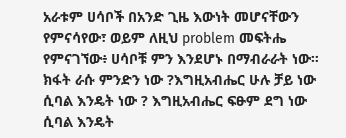አራቱም ሀሳቦች በአንድ ጊዜ እውነት መሆናቸውን የምናሳየው፣ ወይም ለዚህ problem መፍትሔ የምናገኘው፥ ሀሳቦቹ ምን እንደሆኑ በማብራራት ነው። ክፋት ራሱ ምንድን ነው ?እግዚአብሔር ሁሉ ቻይ ነው ሲባል እንዴት ነው ? እግዚአብሔር ፍፁም ደግ ነው ሲባል እንዴት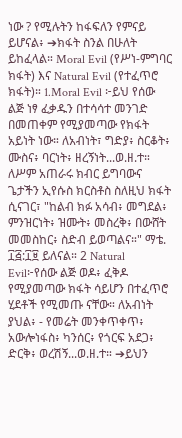ነው ? የሚሉትን ከፋፍለን የምናይ ይሆናል፥ ➔ክፋት ስንል በሁለት ይከፈላል። Moral Evil (የሥነ-ምግባር ክፋት) እና Natural Evil (የተፈጥሮ ክፋት)። 1.Moral Evil ፦ይህ የሰው ልጅ ነፃ ፈቃዱን በተሳሳተ መንገድ በመጠቀም የሚያመጣው የክፋት አይነት ነው። ለአብነት፣ ግድያ፥ ስርቆት፥ ሙስና፥ ባርነት፥ ዘረኝነት...ወ.ዘ.ተ። ለሥም አጠራሩ ክብር ይግባውና ጌታችን ኢየሱስ ክርስቶስ ስለዚህ ክፋት ሲናገር፣ "ከልብ ክፉ አሳብ፥ መግደል፥ ምንዝርነት፥ ዝሙት፥ መስረቅ፥ በውሸት መመስከር፥ ስድብ ይወጣልና።" ማቴ. ፲፭:፲፱ ይለናል። 2 Natural Evil፦የሰው ልጅ ወዶ፥ ፈቅዶ የሚያመጣው ክፋት ሳይሆን በተፈጥሮ ሂደቶች የሚመጡ ናቸው። ለአብነት ያህል፥ - የመሬት መንቀጥቀጥ፥ አውሎነፋስ፥ ካንሰር፥ የጎርፍ አደጋ፥ ድርቅ፥ ወረሽኝ...ወ.ዘ.ተ። ➔ይህን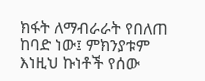ክፋት ለማብራራት የበለጠ ከባድ ነው፤ ምክንያቱም እነዚህ ኩነቶች የሰው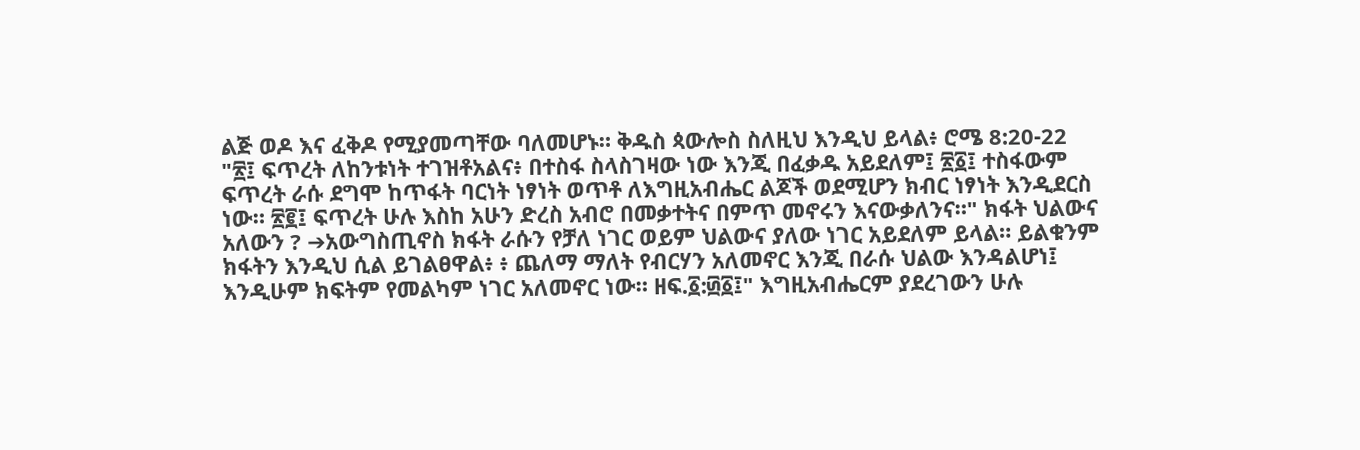ልጅ ወዶ እና ፈቅዶ የሚያመጣቸው ባለመሆኑ። ቅዱስ ጳውሎስ ስለዚህ እንዲህ ይላል፥ ሮሜ 8:20-22 "፳፤ ፍጥረት ለከንቱነት ተገዝቶአልና፥ በተስፋ ስላስገዛው ነው እንጂ በፈቃዱ አይደለም፤ ፳፩፤ ተስፋውም ፍጥረት ራሱ ደግሞ ከጥፋት ባርነት ነፃነት ወጥቶ ለእግዚአብሔር ልጆች ወደሚሆን ክብር ነፃነት እንዲደርስ ነው። ፳፪፤ ፍጥረት ሁሉ እስከ አሁን ድረስ አብሮ በመቃተትና በምጥ መኖሩን እናውቃለንና።" ክፋት ህልውና አለውን ? ➔አውግስጢኖስ ክፋት ራሱን የቻለ ነገር ወይም ህልውና ያለው ነገር አይደለም ይላል። ይልቁንም ክፋትን እንዲህ ሲል ይገልፀዋል፥ ፥ ጨለማ ማለት የብርሃን አለመኖር እንጂ በራሱ ህልው እንዳልሆነ፤ እንዲሁም ክፍትም የመልካም ነገር አለመኖር ነው። ዘፍ.፩:፴፩፤" እግዚአብሔርም ያደረገውን ሁሉ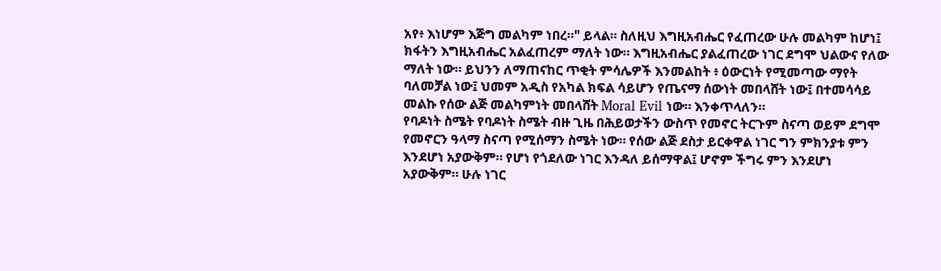አየ፥ እነሆም እጅግ መልካም ነበረ።" ይላል። ስለዚህ እግዚአብሔር የፈጠረው ሁሉ መልካም ከሆነ፤ ክፋትን እግዚአብሔር አልፈጠረም ማለት ነው። እግዚአብሔር ያልፈጠረው ነገር ደግሞ ህልውና የለው ማለት ነው። ይህንን ለማጠናከር ጥቂት ምሳሌዎች እንመልከት ፥ ዕውርነት የሚመጣው ማየት ባለመቻል ነው፤ ህመም አዲስ የአካል ክፍል ሳይሆን የጤናማ ሰውነት መበላሸት ነው፤ በተመሳሳይ መልኩ የሰው ልጅ መልካምነት መበላሸት Moral Evil ነው። እንቀጥላለን።
የባዶነት ስሜት የባዶነት ስሜት ብዙ ጊዜ በሕይወታችን ውስጥ የመኖር ትርጉም ስናጣ ወይም ደግሞ የመኖርን ዓላማ ስናጣ የሚሰማን ስሜት ነው። የሰው ልጅ ደስታ ይርቀዋል ነገር ግን ምክንያቱ ምን እንደሆነ አያውቅም። የሆነ የጎደለው ነገር እንዳለ ይሰማዋል፤ ሆኖም ችግሩ ምን እንደሆነ አያውቅም። ሁሉ ነገር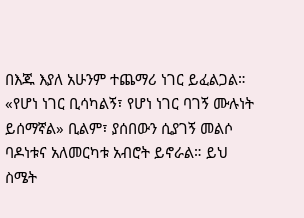በእጁ እያለ አሁንም ተጨማሪ ነገር ይፈልጋል። «የሆነ ነገር ቢሳካልኝ፣ የሆነ ነገር ባገኝ ሙሉነት ይሰማኛል» ቢልም፣ ያሰበውን ሲያገኝ መልሶ ባዶነቱና አለመርካቱ አብሮት ይኖራል። ይህ ስሜት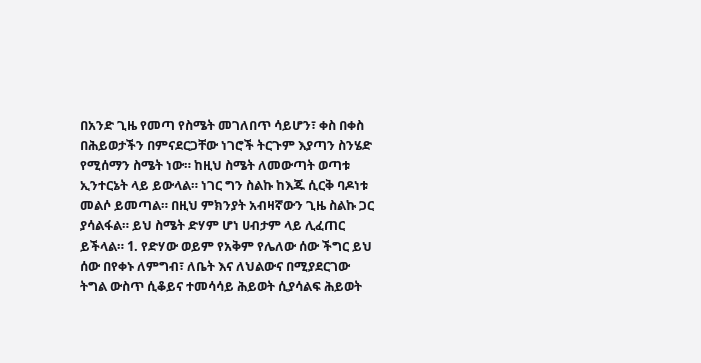በአንድ ጊዜ የመጣ የስሜት መገለበጥ ሳይሆን፣ ቀስ በቀስ በሕይወታችን በምናደርጋቸው ነገሮች ትርጉም እያጣን ስንሄድ የሚሰማን ስሜት ነው። ከዚህ ስሜት ለመውጣት ወጣቱ ኢንተርኔት ላይ ይውላል። ነገር ግን ስልኩ ከእጁ ሲርቅ ባዶነቱ መልሶ ይመጣል። በዚህ ምክንያት አብዛኛውን ጊዜ ስልኩ ጋር ያሳልፋል። ይህ ስሜት ድሃም ሆነ ሀብታም ላይ ሊፈጠር ይችላል። 1. የድሃው ወይም የአቅም የሌለው ሰው ችግር ይህ ሰው በየቀኑ ለምግብ፣ ለቤት እና ለህልውና በሚያደርገው ትግል ውስጥ ሲቆይና ተመሳሳይ ሕይወት ሲያሳልፍ ሕይወት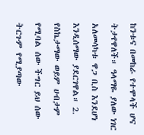ከንቱና በመከራ የተሞላች ሆና ትታየዋለች። ዓላማዬ ያለው ነገር አለመሳካቱ ዋጋ ቢስ እንደሆነ እንዲሰማው ያደርገዋል። 2. የስኬታማው ወይም ሀብታም የሚባል ሰው ችግር ይህ ሰው ትርጉም የሚያጣው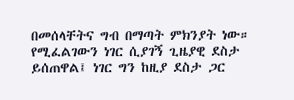በመሰላቸትና ግብ በማጣት ምክንያት ነው። የሚፈልገውን ነገር ሲያገኝ ጊዜያዊ ደስታ ይሰጠዋል፤ ነገር ግን ከዚያ ደስታ ጋር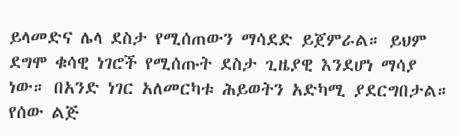ይላመድና ሌላ ደስታ የሚሰጠውን ማሳደድ ይጀምራል። ይህም ደግሞ ቁሳዊ ነገሮች የሚሰጡት ደስታ ጊዜያዊ እንደሆነ ማሳያ ነው። በአንድ ነገር አለመርካቱ ሕይወትን አድካሚ ያደርግበታል። የሰው ልጅ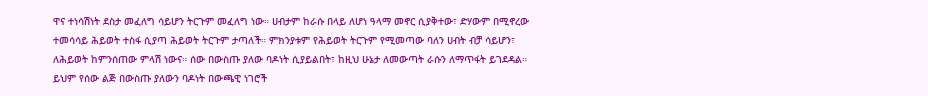ዋና ተነሳሽነት ደስታ መፈለግ ሳይሆን ትርጉም መፈለግ ነው። ሀብታም ከራሱ በላይ ለሆነ ዓላማ መኖር ሲያቅተው፣ ድሃውም በሚኖረው ተመሳሳይ ሕይወት ተስፋ ሲያጣ ሕይወት ትርጉም ታጣለች። ምክንያቱም የሕይወት ትርጉም የሚመጣው ባለን ሀብት ብቻ ሳይሆን፣ ለሕይወት ከምንሰጠው ምላሽ ነውና። ሰው በውስጡ ያለው ባዶነት ሲያይልበት፣ ከዚህ ሁኔታ ለመውጣት ራሱን ለማጥፋት ይገደዳል። ይህም የሰው ልጅ በውስጡ ያለውን ባዶነት በውጫዊ ነገሮች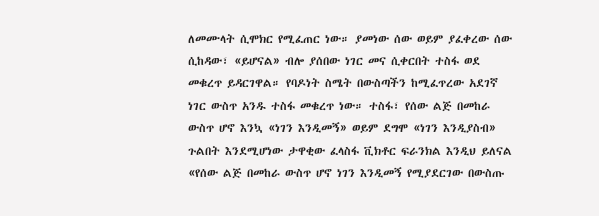ለመሙላት ሲሞክር የሚፈጠር ነው። ያመነው ሰው ወይም ያፈቀረው ሰው ሲከዳው፣ «ይሆናል» ብሎ ያሰበው ነገር መና ሲቀርበት ተስፋ ወደ መቁረጥ ይዳርገዋል። የባዶነት ስሜት በውስጣችን ከሚፈጥረው አደገኛ ነገር ውስጥ አንዱ ተስፋ መቁረጥ ነው። ተስፋ፣ የሰው ልጅ በመከራ ውስጥ ሆኖ እንኳ «ነገን እንዲመኝ» ወይም ደግሞ «ነገን እንዲያስብ» ጉልበት እንደሚሆነው ታዋቂው ፈላስፋ ቪክቶር ፍራንክል እንዲህ ይለናል «የሰው ልጅ በመከራ ውስጥ ሆኖ ነገን እንዲመኝ የሚያደርገው በውስጡ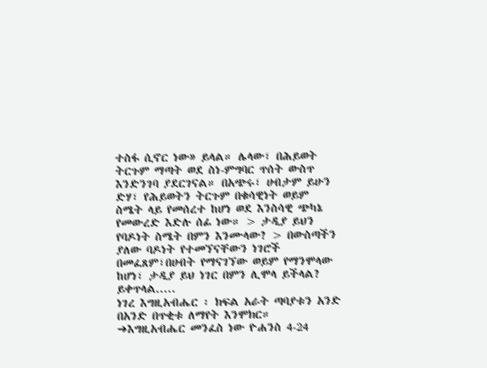ተስፋ ሲኖር ነው» ይላል። ሌላው፣ በሕይወት ትርጉም ማጣት ወደ ስነ-ምግባር ጥሰት ውስጥ እንድንገባ ያደርገናል። በአጭሩ፣ ሀብታም ይሁን ድሃ፣ የሕይወትን ትርጉም በቁሳዊነት ወይም ስሜት ላይ የመሰረተ ከሆነ ወደ እንስሳዊ ጭካኔ የመውረድ እድሉ ሰፊ ነው። > ታዲያ ይህን የባዶነት ስሜት በምን እንሙላው? > በውስጣችን ያለው ባዶነት የተመኘናቸውን ነገሮች በመፈጸም፣በሀብት የማናገኘው ወይም የማንሞላው ከሆነ፣ ታዲያ ይህ ነገር በምን ሊሞላ ይችላል? ይቀጥላል.....
ነገረ እግዚአብሔር ፡ ክፍል አራት ጣባያቱን አንድ በአንድ በጥቂቱ ለማየት እንሞክር። ➔እግዚአብሔር መንፈስ ነው ዮሐንስ 4-24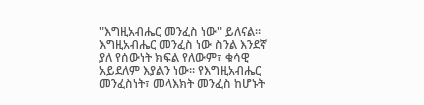"እግዚአብሔር መንፈስ ነው" ይለናል። እግዚአብሔር መንፈስ ነው ስንል እንደኛ ያለ የሰውነት ክፍል የለውም፣ ቁሳዊ አይደለም እያልን ነው። የእግዚአብሔር መንፈስነት፣ መላእክት መንፈስ ከሆኑት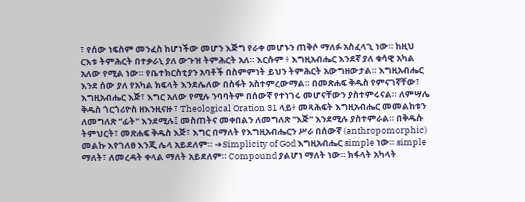፣ የሰው ነፍስም መንፈስ ከሆነችው መሆን እጅግ የራቀ መሆኑን ጠቅሶ ማለፉ አስፈላጊ ነው። ከዚህ ርእቱ ትምሕርት በተቃራኒ ያለ ውጉዝ ትምሕርት አለ። እርሱም ፥ እግዚአብሔር እንደኛ ያለ ቁሳዊ አካል አለው የሚል ነው። የቤተክርስቲያን አባቶች በስምምነት ይህን ትምሕርት አውግዘውታል። እግዚአብሔር እንደ ሰው ያለ የአካል ክፍላት እንደሌለው በስፋት አስተምረውማል። በመጽሐፍ ቅዱስ የምናገኛቸው፣ እግዚአብሔር እጅ፣ እግር አለው የሚሉ ንባባትም በሰውኛ የተነገሩ መሆናቸውን ያስተምሩናል። ለምሣሌ ቅዱስ ጎርጎሪዮስ ዘእንዚናዙ ፣ Theological Oration 31 ላይ፥ መጻሕፍት እግዚአብሔር መመልከቱን ለመግለጽ "ፊት" እንደሚሉ፤ መስጠትና መቀበልን ለመግለጽ "እጅ" እንደሚሉ ያስተምራል። በቅዱሱ ትምህርት፣ መጽሐፍ ቅዱስ እጅ፣ እግር በማለት የእግዚአብሔርን ሥራ በሰውኛ (anthropomorphic) መልኩ እየገለፀ እንጂ ሌላ አይደለም። ➔Simplicity of God እግዚአብሔር simple ነው። simple ማለት፣ ለመረዳት ቀላል ማለት አይደለም። Compound ያልሆነ ማለት ነው። ክፋላት አካላት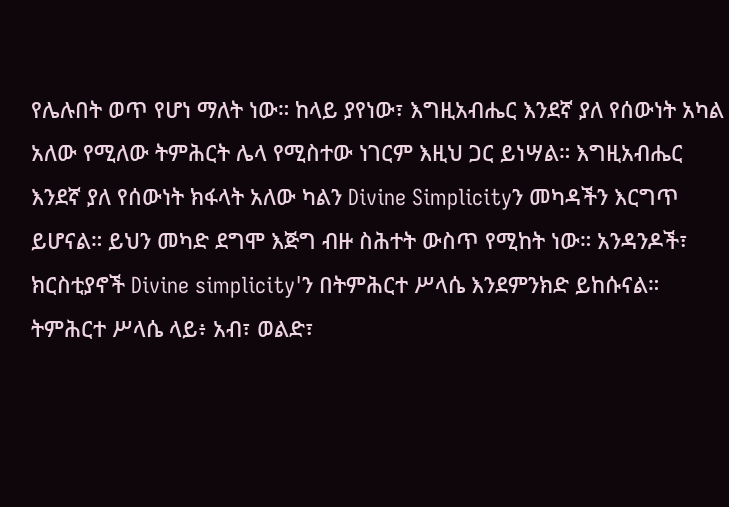የሌሉበት ወጥ የሆነ ማለት ነው። ከላይ ያየነው፣ እግዚአብሔር እንደኛ ያለ የሰውነት አካል አለው የሚለው ትምሕርት ሌላ የሚስተው ነገርም እዚህ ጋር ይነሣል። እግዚአብሔር እንደኛ ያለ የሰውነት ክፋላት አለው ካልን Divine Simplicityን መካዳችን እርግጥ ይሆናል። ይህን መካድ ደግሞ እጅግ ብዙ ስሕተት ውስጥ የሚከት ነው። አንዳንዶች፣ ክርስቲያኖች Divine simplicity'ን በትምሕርተ ሥላሴ እንደምንክድ ይከሱናል። ትምሕርተ ሥላሴ ላይ፥ አብ፣ ወልድ፣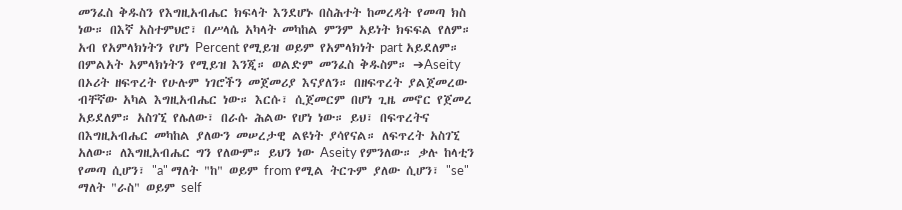መንፈስ ቅዱስን የእግዚአብሔር ክፍላት እንደሆኑ በስሕተት ከመረዳት የመጣ ክስ ነው። በእኛ አስተምህሮ፣ በሥላሴ አካላት መካከል ምንም አይነት ክፍፍል የለም። አብ የአምላክነትን የሆነ Percent የሚይዝ ወይም የአምላክነት part አይደለም። በምልአት አምላክነትን የሚይዝ እንጂ። ወልድም መንፈስ ቅዱስም። ➔Aseity በኦሪት ዘፍጥረት የሁሉም ነገሮችን መጀመሪያ እናያለን። በዘፍጥረት ያልጀመረው ብቸኛው አካል እግዚአብሔር ነው። እርሱ፣ ሲጀመርም በሆነ ጊዜ መኖር የጀመረ አይደለም። አስገኚ የሌለው፣ በራሱ ሕልው የሆነ ነው። ይህ፣ በፍጥረትና በእግዚአብሔር መካከል ያለውን መሠረታዊ ልዩነት ያሳየናል። ለፍጥረት አስገኚ አለው። ለእግዚአብሔር ግን የለውም። ይህን ነው Aseity የምንለው። ቃሉ ከላቲን የመጣ ሲሆን፣ "a" ማለት "ከ" ወይም from የሚል ትርጉም ያለው ሲሆን፣ "se" ማለት "ራስ" ወይም self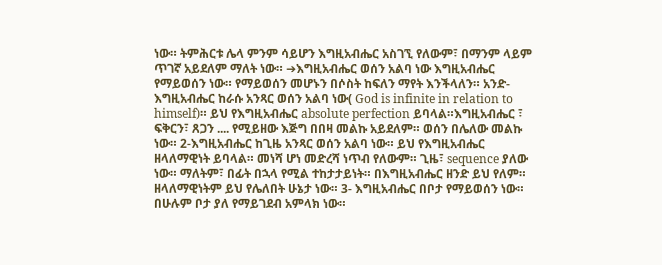ነው። ትምሕርቱ ሌላ ምንም ሳይሆን እግዚአብሔር አስገኚ የለውም፣ በማንም ላይም ጥገኛ አይደለም ማለት ነው። ➔እግዚአብሔር ወሰን አልባ ነው እግዚአብሔር የማይወሰን ነው። የማይወሰን መሆኑን በሶስት ከፍለን ማየት እንችላለን። አንድ- እግዚአብሔር ከራሱ አንጻር ወሰን አልባ ነው( God is infinite in relation to himself)። ይህ የእግዚአብሔር absolute perfection ይባላል።እግዚአብሔር ፣ ፍቅርን፣ ጸጋን .... የሚይዘው እጅግ በበዛ መልኩ አይደለም። ወሰን በሌለው መልኩ ነው። 2-እግዚአብሔር ከጊዜ አንጻር ወሰን አልባ ነው። ይህ የእግዚአብሔር ዘላለማዊነት ይባላል። መነሻ ሆነ መድረሻ ነጥብ የለውም። ጊዜ፣ sequence ያለው ነው። ማለትም፣ በፊት በኋላ የሚል ተከታታይነት። በእግዚአብሔር ዘንድ ይህ የለም። ዘላለማዊነትም ይህ የሌለበት ሁኔታ ነው። 3- እግዚአብሔር በቦታ የማይወሰን ነው። በሁሉም ቦታ ያለ የማይገደብ አምላክ ነው።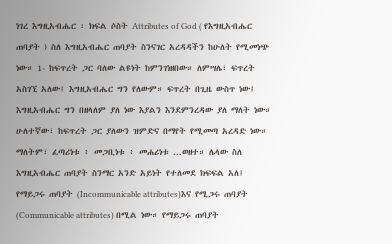ነገረ እግዚአብሔር ፡ ክፍል ሶስት Attributes of God ( የእግዚአብሔር ጠባያት ) ስለ እግዚአብሔር ጠባያት ስንናገር አረዳዳችን ከሁለት የሚመነጭ ነው። 1- ከፍጥረት ጋር ባለው ልዩነት ከምንገነዘበው። ለምሣሌ፣ ፍጥረት አስገኚ አለው፤ እግዚአብሔር ግን የለውም። ፍጥረት በጊዜ ውስጥ ነው፤ እግዚአብሔር ግን በዘላለም ያለ ነው እያልን እንደምንረዳው ያለ ማለት ነው። ሁለተኛው፣ ከፍጥረት ጋር ያለውን ዝምድና በማየት የሚመጣ አረዳድ ነው። ማለትም፣ ፈጣሪነቱ ፥ መጋቢነቱ ፥ መሐሪነቱ ...ወዘተ። ሌላው ስለ እግዚአብሔር ጠባያት ስንማር አንድ አይነት የተለመደ ክፍፍል አለ፤ የማይጋሩ ጠባያት (Incommunicable attributes)እና የሚጋሩ ጠባያት (Communicable attributes) በሚል ነው። የማይጋሩ ጠባያት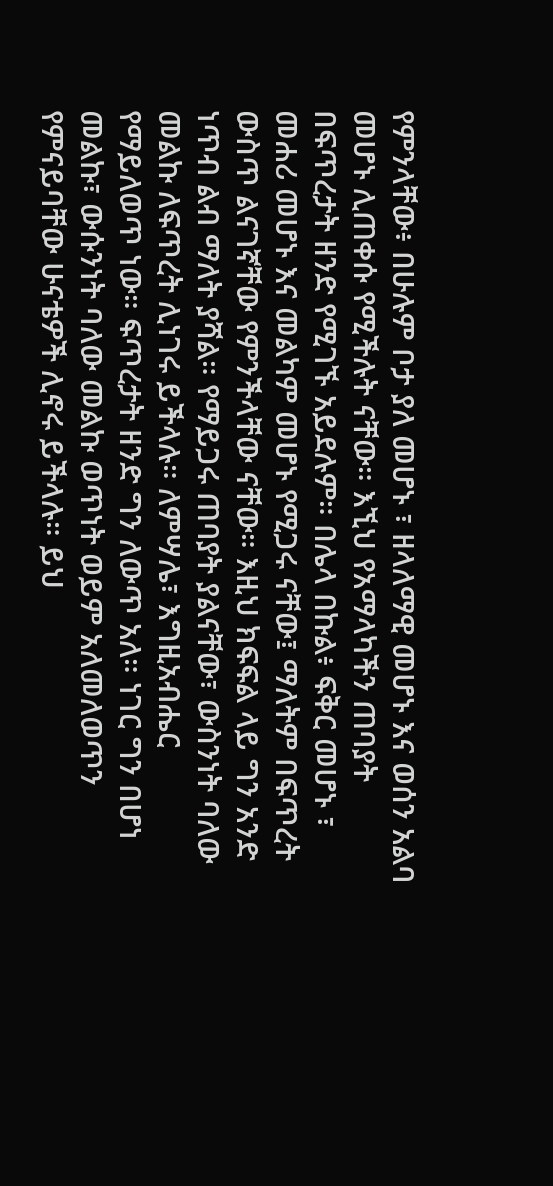የምንላቸው፥ በሁሉም ቦታ ያለ መሆኑ ፣ ዘላለማዊ መሆኑ እና ወሰን አልባ መሆኑ ሊጠቀሱ የሚችሉት ናቸው። እኚህ የአማላካችን ጠባያት በፍጥረታት ዘንድ የሚገኙ አይደሉም። በሌላ በኩል፥ ፍቅር መሆኑ ፣ መሐሪ መሆኑ እና መልካም መሆኑ የሚጋሩ ናቸው፤ ማለትም በፍጥረት ውስጥ ልናገኛቸው የምንችላቸው ናቸው። እዚህ ክፍፍል ላይ ግን አንድ ነጥብ ልብ ማለት ያሻል። የማይጋሩ ጠባያት ያልናቸው፣ ውስንነት ባለው መልኩ ለፍጥረት ሊነገሩ ይችላሉ። ለምሣሌ፣ እግዚአብሔር የማይለወጥ ነው። ፍጥረታት ዘንድ ግን ለውጥ አለ። ነገር ግን በሆነ መልኩ፣ ውሱንነት ባለው መልኩ ወጥነት ወይም አለመለወጥን የምናይባቸው ሁናቴዎች ሊኖሩ ይችላሉ። ይህ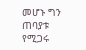መሆኑ ግን ጠባያቱ የሚጋሩ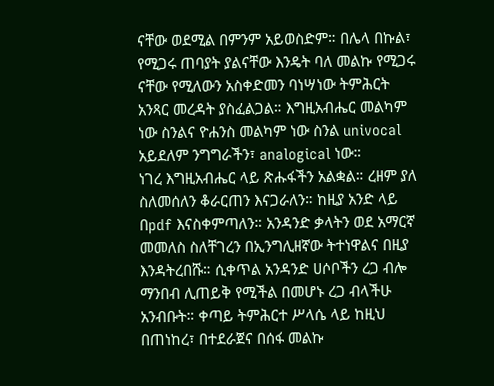ናቸው ወደሚል በምንም አይወስድም። በሌላ በኩል፣ የሚጋሩ ጠባያት ያልናቸው እንዴት ባለ መልኩ የሚጋሩ ናቸው የሚለውን አስቀድመን ባነሣነው ትምሕርት አንጻር መረዳት ያስፈልጋል። እግዚአብሔር መልካም ነው ስንልና ዮሐንስ መልካም ነው ስንል univocal አይደለም ንግግራችን፣ analogical ነው።
ነገረ እግዚአብሔር ላይ ጽሑፋችን አልቋል። ረዘም ያለ ስለመሰለን ቆራርጠን እናጋራለን። ከዚያ አንድ ላይ በpdf እናስቀምጣለን። አንዳንድ ቃላትን ወደ አማርኛ መመለስ ስለቸገረን በኢንግሊዘኛው ትተነዋልና በዚያ እንዳትረበሹ። ሲቀጥል አንዳንድ ሀሶቦችን ረጋ ብሎ ማንበብ ሊጠይቅ የሚችል በመሆኑ ረጋ ብላችሁ አንብቡት። ቀጣይ ትምሕርተ ሥላሴ ላይ ከዚህ በጠነከረ፣ በተደራጀና በሰፋ መልኩ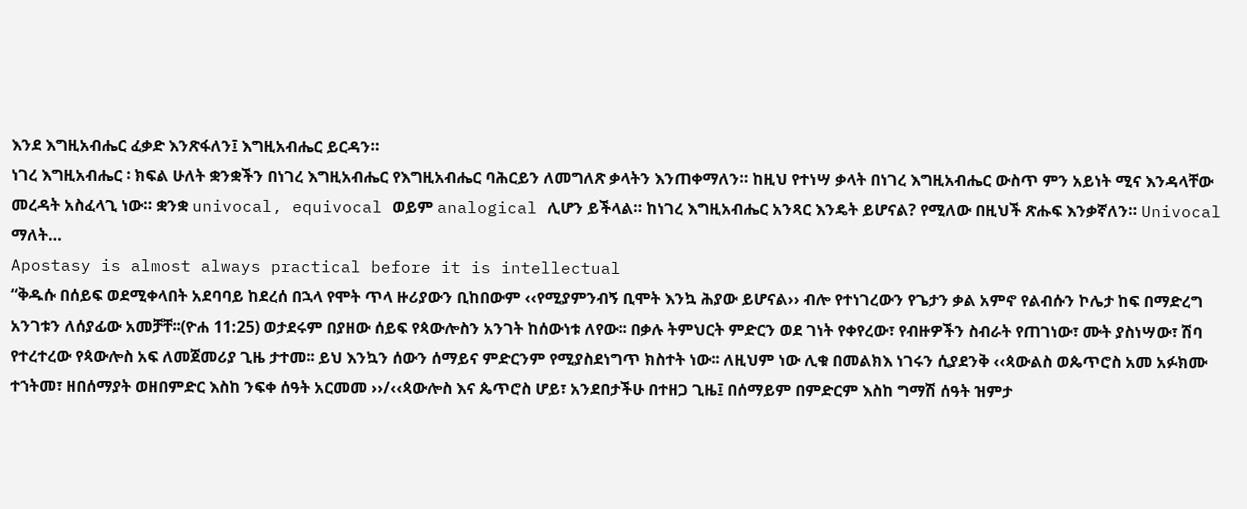እንደ እግዚአብሔር ፈቃድ እንጽፋለን፤ እግዚአብሔር ይርዳን።
ነገረ እግዚአብሔር ፡ ክፍል ሁለት ቋንቋችን በነገረ እግዚአብሔር የእግዚአብሔር ባሕርይን ለመግለጽ ቃላትን እንጠቀማለን። ከዚህ የተነሣ ቃላት በነገረ እግዚአብሔር ውስጥ ምን አይነት ሚና እንዳላቸው መረዳት አስፈላጊ ነው። ቋንቋ univocal, equivocal ወይም analogical ሊሆን ይችላል። ከነገረ እግዚአብሔር አንጻር እንዴት ይሆናል? የሚለው በዚህች ጽሑፍ እንቃኛለን። Univocal ማለት…
Apostasy is almost always practical before it is intellectual
“ቅዱሱ በሰይፍ ወደሚቀላበት አደባባይ ከደረሰ በኋላ የሞት ጥላ ዙሪያውን ቢከበውም ‹‹የሚያምንብኝ ቢሞት እንኳ ሕያው ይሆናል›› ብሎ የተነገረውን የጌታን ቃል አምኖ የልብሱን ኮሌታ ከፍ በማድረግ አንገቱን ለሰያፊው አመቻቸ፡፡(ዮሐ 11:25) ወታደሩም በያዘው ሰይፍ የጳውሎስን አንገት ከሰውነቱ ለየው፡፡ በቃሉ ትምህርት ምድርን ወደ ገነት የቀየረው፣ የብዙዎችን ስብራት የጠገነው፣ ሙት ያስነሣው፣ ሽባ የተረተረው የጳውሎስ አፍ ለመጀመሪያ ጊዜ ታተመ፡፡ ይህ እንኳን ሰውን ሰማይና ምድርንም የሚያስደነግጥ ክስተት ነው፡፡ ለዚህም ነው ሊቁ በመልክእ ነገሩን ሲያደንቅ ‹‹ጳውልስ ወጴጥሮስ አመ አፉክሙ ተኀትመ፣ ዘበሰማያት ወዘበምድር እስከ ንፍቀ ሰዓት አርመመ ››/‹‹ጳውሎስ እና ጴጥሮስ ሆይ፣ አንደበታችሁ በተዘጋ ጊዜ፤ በሰማይም በምድርም እስከ ግማሽ ሰዓት ዝምታ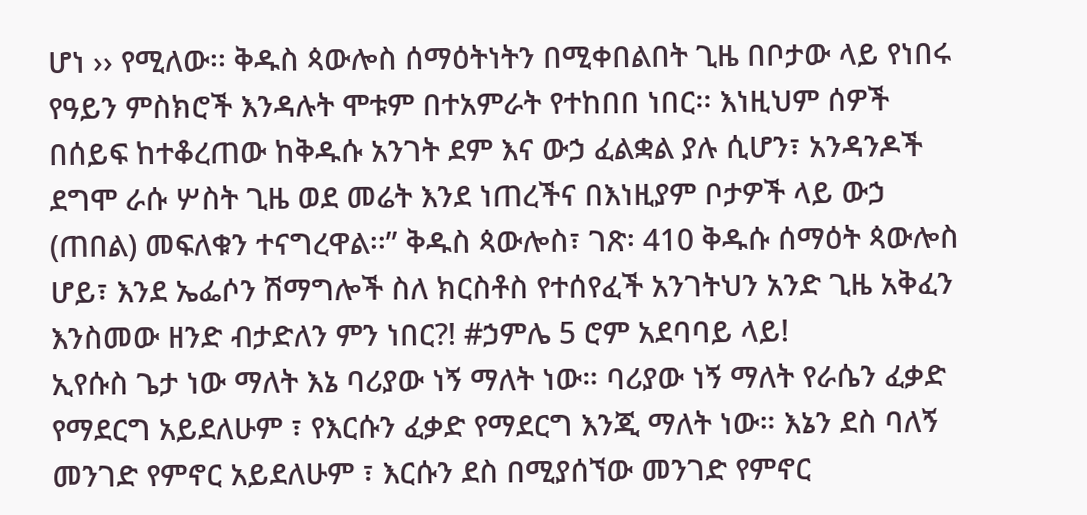ሆነ ›› የሚለው፡፡ ቅዱስ ጳውሎስ ሰማዕትነትን በሚቀበልበት ጊዜ በቦታው ላይ የነበሩ የዓይን ምስክሮች እንዳሉት ሞቱም በተአምራት የተከበበ ነበር፡፡ እነዚህም ሰዎች በሰይፍ ከተቆረጠው ከቅዱሱ አንገት ደም እና ውኃ ፈልቋል ያሉ ሲሆን፣ አንዳንዶች ደግሞ ራሱ ሦስት ጊዜ ወደ መሬት እንደ ነጠረችና በእነዚያም ቦታዎች ላይ ውኃ (ጠበል) መፍለቁን ተናግረዋል፡፡” ቅዱስ ጳውሎስ፣ ገጽ፡ 410 ቅዱሱ ሰማዕት ጳውሎስ ሆይ፣ እንደ ኤፌሶን ሽማግሎች ስለ ክርስቶስ የተሰየፈች አንገትህን አንድ ጊዜ አቅፈን እንስመው ዘንድ ብታድለን ምን ነበር?! #ኃምሌ 5 ሮም አደባባይ ላይ!
ኢየሱስ ጌታ ነው ማለት እኔ ባሪያው ነኝ ማለት ነው። ባሪያው ነኝ ማለት የራሴን ፈቃድ የማደርግ አይደለሁም ፣ የእርሱን ፈቃድ የማደርግ እንጂ ማለት ነው። እኔን ደስ ባለኝ መንገድ የምኖር አይደለሁም ፣ እርሱን ደስ በሚያሰኘው መንገድ የምኖር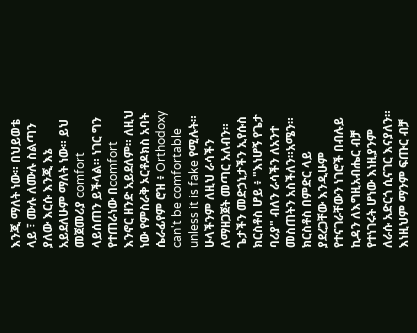እንጂ ማለት ነው። በህይወቴ ላይ ፣ ሙሉ ለሙሉ ስልጣን ያለው እርሱ እንጂ እኔ አይደለሁም ማለት ነው። ይህ መጀመሪያ comfort ላይሰጠን ይችላል። ነገር ግን የተጠራነው በcomfort እንኖር ዘንድ አይደለም። ለዚህ ነው የምስራቅ ኦርቶዶክስ አባት ሴራፊየም ሮዝ ፥ Orthodoxy can't be comfortable unless it is fake የሚሉት። ሁላችንም ለዚህ ራሳችን ለማዘጋጀት መጣር አለብን። ጌታችን መድኃኒታችን ኢየሱስ ክርስቶስ ሆይ ፥ "እነሆኝ የጌታ ባሪያ" ብለን ራሳችን ለአንተ መስጠትን አስችለን።አሜን።
ክርስቶስ በምድር ላይ ያደረጋቸው እንዲሁም የተናገራቸውን ነገሮች በብሉይ ኪዳን ለእግዚአብሔር ብቻ የተነገሩት ሆነው እነዚያንም ለራሱ አድርጎ ሲናገር እናያለን። እነዚህም ማንም ፍጡር ብቻ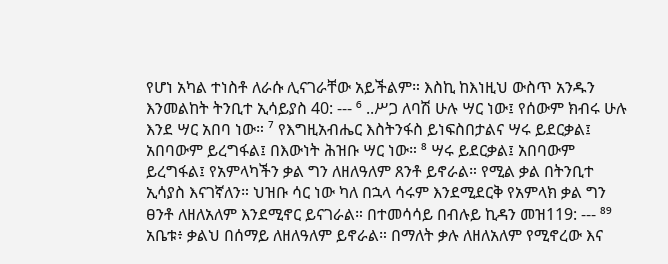የሆነ አካል ተነስቶ ለራሱ ሊናገራቸው አይችልም። እስኪ ከእነዚህ ውስጥ አንዱን እንመልከት ትንቢተ ኢሳይያስ 40: --- ⁶ ..ሥጋ ለባሽ ሁሉ ሣር ነው፤ የሰውም ክብሩ ሁሉ እንደ ሣር አበባ ነው። ⁷ የእግዚአብሔር እስትንፋስ ይነፍስበታልና ሣሩ ይደርቃል፤ አበባውም ይረግፋል፤ በእውነት ሕዝቡ ሣር ነው። ⁸ ሣሩ ይደርቃል፤ አበባውም ይረግፋል፤ የአምላካችን ቃል ግን ለዘለዓለም ጸንቶ ይኖራል። የሚል ቃል በትንቢተ ኢሳያስ እናገኛለን። ህዝቡ ሳር ነው ካለ በኋላ ሳሩም እንደሚደርቅ የአምላክ ቃል ግን ፀንቶ ለዘለአለም እንደሚኖር ይናገራል። በተመሳሳይ በብሉይ ኪዳን መዝ119: --- ⁸⁹ አቤቱ፥ ቃልህ በሰማይ ለዘለዓለም ይኖራል። በማለት ቃሉ ለዘለአለም የሚኖረው እና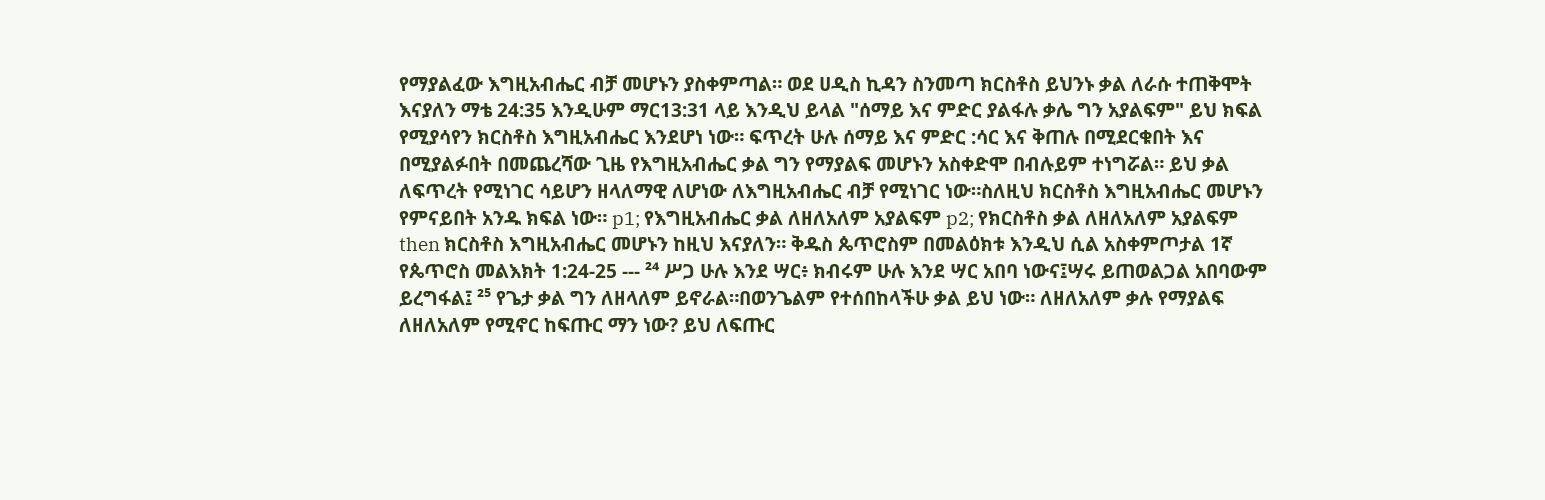የማያልፈው እግዚአብሔር ብቻ መሆኑን ያስቀምጣል። ወደ ሀዲስ ኪዳን ስንመጣ ክርስቶስ ይህንኑ ቃል ለራሱ ተጠቅሞት እናያለን ማቴ 24:35 እንዲሁም ማር13:31 ላይ እንዲህ ይላል "ሰማይ እና ምድር ያልፋሉ ቃሌ ግን አያልፍም" ይህ ክፍል የሚያሳየን ክርስቶስ እግዚአብሔር እንደሆነ ነው። ፍጥረት ሁሉ ሰማይ እና ምድር :ሳር እና ቅጠሉ በሚደርቁበት እና በሚያልፉበት በመጨረሻው ጊዜ የእግዚአብሔር ቃል ግን የማያልፍ መሆኑን አስቀድሞ በብሉይም ተነግሯል። ይህ ቃል ለፍጥረት የሚነገር ሳይሆን ዘላለማዊ ለሆነው ለእግዚአብሔር ብቻ የሚነገር ነው።ስለዚህ ክርስቶስ እግዚአብሔር መሆኑን የምናይበት አንዱ ክፍል ነው። p1; የእግዚአብሔር ቃል ለዘለአለም አያልፍም p2; የክርስቶስ ቃል ለዘለአለም አያልፍም then ክርስቶስ እግዚአብሔር መሆኑን ከዚህ እናያለን። ቅዱስ ጴጥሮስም በመልዕክቱ እንዲህ ሲል አስቀምጦታል 1ኛ የጴጥሮስ መልእክት 1:24-25 --- ²⁴ ሥጋ ሁሉ እንደ ሣር፥ ክብሩም ሁሉ እንደ ሣር አበባ ነውና፤ሣሩ ይጠወልጋል አበባውም ይረግፋል፤ ²⁵ የጌታ ቃል ግን ለዘላለም ይኖራል።በወንጌልም የተሰበከላችሁ ቃል ይህ ነው። ለዘለአለም ቃሉ የማያልፍ ለዘለአለም የሚኖር ከፍጡር ማን ነው? ይህ ለፍጡር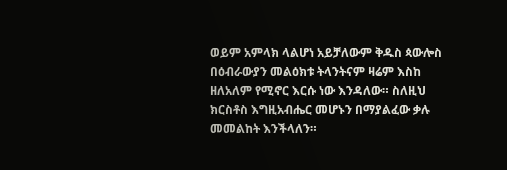ወይም አምላክ ላልሆነ አይቻለውም ቅዱስ ጳውሎስ በዕብራውያን መልዕክቱ ትላንትናም ዛሬም እስከ ዘለአለም የሚኖር እርሱ ነው እንዳለው። ስለዚህ ክርስቶስ እግዚአብሔር መሆኑን በማያልፈው ቃሉ መመልከት እንችላለን።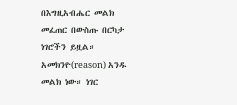በእግዚአብሔር መልክ መፈጠር በውስጡ በርካታ ነገሮችን ይዟል። አመክንዮ(reason) አንዱ መልክ ነው። ነገር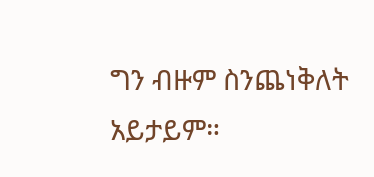ግን ብዙም ስንጨነቅለት አይታይም።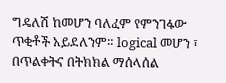ግዴለሽ ከመሆን ባለፈም የምንገፋው ጥቂቶች አይደለንም። logical መሆን ፣ በጥልቀትና በትክክል ማሰላሰል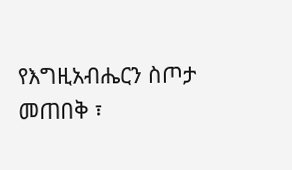የእግዚአብሔርን ስጦታ መጠበቅ ፣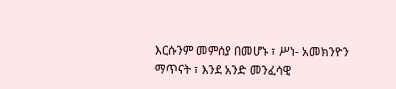እርሱንም መምሰያ በመሆኑ ፣ ሥነ- አመክንዮን ማጥናት ፣ እንደ አንድ መንፈሳዊ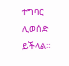ተግባር ሊወሰድ ይችላል።